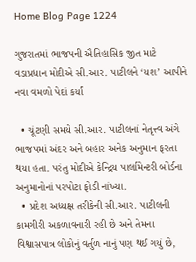Home Blog Page 1224

ગુજરાતમાં ભાજપની ઐતિહાસિક જીત માટે વડાપ્રધાન મોદીએ સી.આર. પાટીલને ‘યશ’ આપીને નવા વમળો પેદાં કર્યાં

  • ચૂંટણી સમયે સી.આર. પાટીલનાં નેતૃત્ત્વ અંગે ભાજપમાં અંદર અને બહાર અનેક અનુમાન ફરતા થયા હતા. પરંતુ મોદીએ કેન્દ્રિય પાર્લામેન્ટરી બોર્ડના અનુમાનોનાં પરપોટા ફોડી નાંખ્યા.
  • પ્રદેશ અધ્યક્ષ તરીકેની સી.આર. પાટીલની કામગીરી અકળાવનારી રહી છે અને તેમના વિશ્વાસપાત્ર લોકોનું વર્તુળ નાનું પણ થઈ ગયું છે,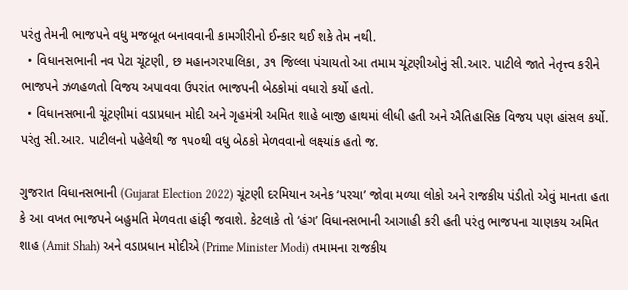પરંતુ તેમની ભાજપને વધુ મજબૂત બનાવવાની કામગીરીનો ઈન્કાર થઈ શકે તેમ નથી.
  • વિધાનસભાની નવ પેટા ચૂંટણી, છ મહાનગરપાલિકા, ૩૧ જિલ્લા પંચાયતો આ તમામ ચૂંટણીઓનું સી.આર. પાટીલે જાતે નેતૃત્ત્વ કરીને ભાજપને ઝળહળતો વિજય અપાવવા ઉપરાંત ભાજપની બેઠકોમાં વધારો કર્યો હતો.
  • વિધાનસભાની ચૂંટણીમાં વડાપ્રધાન મોદી અને ગૃહમંત્રી અમિત શાહે બાજી હાથમાં લીધી હતી અને ઐતિહાસિક વિજય પણ હાંસલ કર્યો. પરંતુ સી.આર. પાટીલનો પહેલેથી જ ૧૫૦થી વધુ બેઠકો મેળવવાનો લક્ષ્યાંક હતો જ.

ગુજરાત વિધાનસભાની (Gujarat Election 2022) ચૂંટણી દરમિયાન અનેક ‘પરચા’ જોવા મળ્યા લોકો અને રાજકીય પંડીતો એવું માનતા હતા કે આ વખત ભાજપને બહુમતિ મેળવતા હાંફી જવાશે. કેટલાકે તો ‘હંગ’ વિધાનસભાની આગાહી કરી હતી પરંતુ ભાજપના ચાણકય અમિત શાહ (Amit Shah) અને વડાપ્રધાન મોદીએ (Prime Minister Modi) તમામના રાજકીય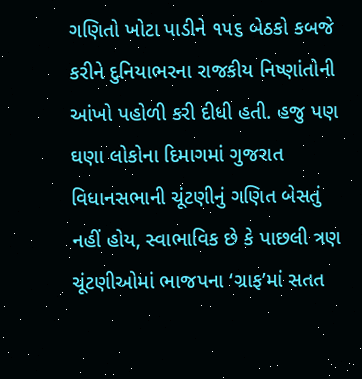ગણિતો ખોટા પાડીને ૧૫૬ બેઠકો કબજે કરીને દુનિયાભરના રાજકીય નિષ્ણાંતોની આંખો પહોળી કરી દીધી હતી. હજુ પણ ઘણા લોકોના દિમાગમાં ગુજરાત વિધાનસભાની ચૂંટણીનું ગણિત બેસતું નહીં હોય, સ્વાભાવિક છે કે પાછલી ત્રણ ચૂંટણીઓમાં ભાજપના ‘ગ્રાફ’માં સતત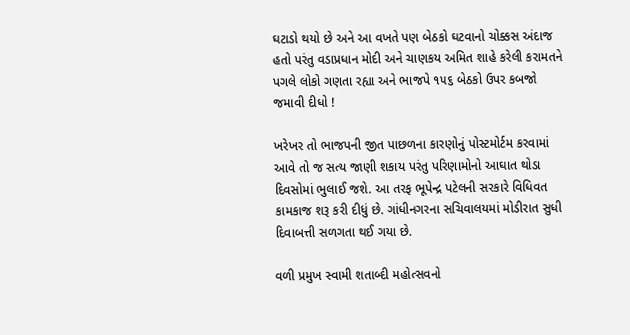ઘટાડો થયો છે અને આ વખતે પણ બેઠકો ઘટવાનો ચોક્કસ અંદાજ હતો પરંતુ વડાપ્રધાન મોદી અને ચાણકય અમિત શાહે કરેલી કરામતને પગલે લોકો ગણતા રહ્યા અને ભાજપે ૧૫૬ બેઠકો ઉપર કબજો જમાવી દીધો !

ખરેખર તો ભાજપની જીત પાછળના કારણોનું પોસ્ટમોર્ટમ કરવામાં આવે તો જ સત્ય જાણી શકાય પરંતુ પરિણામોનો આઘાત થોડા દિવસોમાં ભુલાઈ જશે. આ તરફ ભૂપેન્દ્ર પટેલની સરકારે વિધિવત કામકાજ શરૂ કરી દીધું છે. ગાંધીનગરના સચિવાલયમાં મોડીરાત સુધી દિવાબત્તી સળગતા થઈ ગયા છે.

વળી પ્રમુખ સ્વામી શતાબ્દી મહોત્સવનો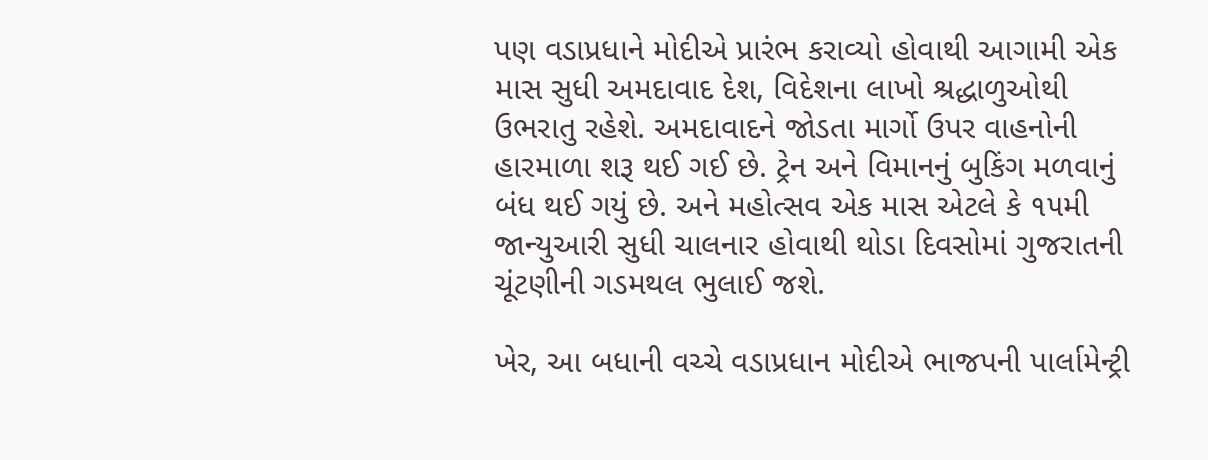પણ વડાપ્રધાને મોદીએ પ્રારંભ કરાવ્યો હોવાથી આગામી એક માસ સુધી અમદાવાદ દેશ, વિદેશના લાખો શ્રદ્ધાળુઓથી ઉભરાતુ રહેશે. અમદાવાદને જોડતા માર્ગો ઉપર વાહનોની હારમાળા શરૂ થઈ ગઈ છે. ટ્રેન અને વિમાનનું બુકિંગ મળવાનું બંધ થઈ ગયું છે. અને મહોત્સવ એક માસ એટલે કે ૧૫મી જાન્યુઆરી સુધી ચાલનાર હોવાથી થોડા દિવસોમાં ગુજરાતની ચૂંટણીની ગડમથલ ભુલાઈ જશે.

ખેર, આ બધાની વચ્ચે વડાપ્રધાન મોદીએ ભાજપની પાર્લામેન્ટ્રી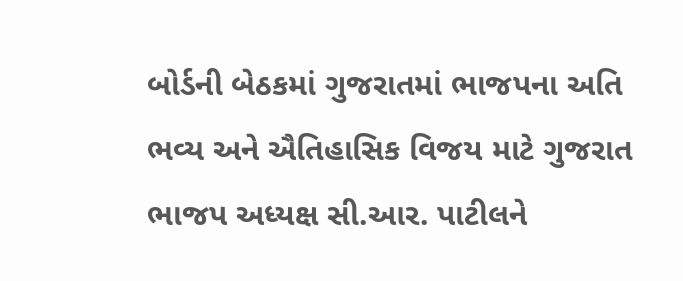બોર્ડની બેઠકમાં ગુજરાતમાં ભાજપના અતિ ભવ્ય અને ઐતિહાસિક વિજય માટે ગુજરાત ભાજપ અધ્યક્ષ સી.આર. પાટીલને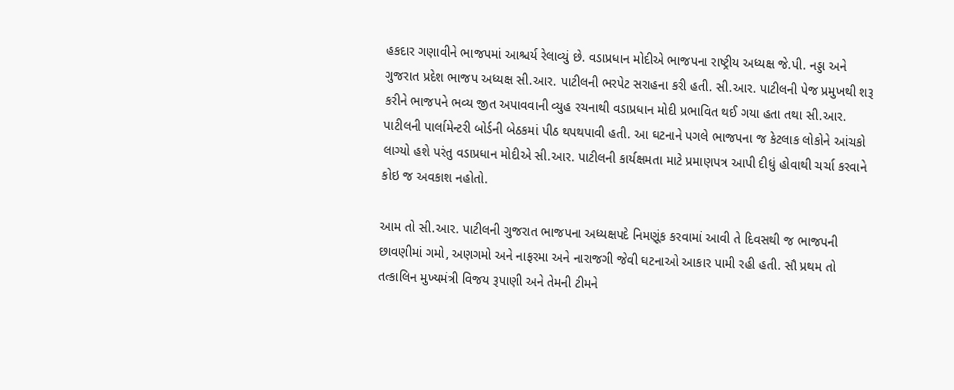હકદાર ગણાવીને ભાજપમાં આશ્ચર્ય રેલાવ્યું છે. વડાપ્રધાન મોદીએ ભાજપના રાષ્ટ્રીય અધ્યક્ષ જે.પી. નડ્ડા અને ગુજરાત પ્રદેશ ભાજપ અધ્યક્ષ સી.આર. પાટીલની ભરપેટ સરાહના કરી હતી. સી.આર. પાટીલની પેજ પ્રમુખથી શરૂ કરીને ભાજપને ભવ્ય જીત અપાવવાની વ્યુહ રચનાથી વડાપ્રધાન મોદી પ્રભાવિત થઈ ગયા હતા તથા સી.આર. પાટીલની પાર્લામેન્ટરી બોર્ડની બેઠકમાં પીઠ થપથપાવી હતી. આ ઘટનાને પગલે ભાજપના જ કેટલાક લોકોને આંચકો લાગ્યો હશે પરંતુ વડાપ્રધાન મોદીએ સી.આર. પાટીલની કાર્યક્ષમતા માટે પ્રમાણપત્ર આપી દીધું હોવાથી ચર્ચા કરવાને કોઇ જ અવકાશ નહોતો.

આમ તો સી.આર. પાટીલની ગુજરાત ભાજપના અધ્યક્ષપદે નિમણૂંક કરવામાં આવી તે દિવસથી જ ભાજપની છાવણીમાં ગમો, અણગમો અને નાફરમા અને નારાજગી જેવી ઘટનાઓ આકાર પામી રહી હતી. સૌ પ્રથમ તો તત્કાલિન મુખ્યમંત્રી વિજય રૂપાણી અને તેમની ટીમને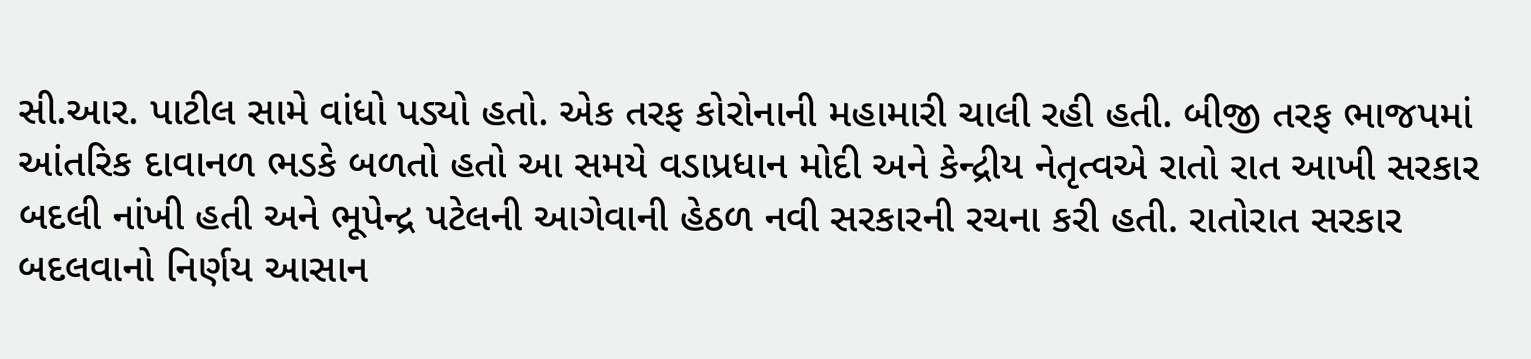સી.આર. પાટીલ સામે વાંધો પડ્યો હતો. એક તરફ કોરોનાની મહામારી ચાલી રહી હતી. બીજી તરફ ભાજપમાં આંતરિક દાવાનળ ભડકે બળતો હતો આ સમયે વડાપ્રધાન મોદી અને કેન્દ્રીય નેતૃત્વએ રાતો રાત આખી સરકાર બદલી નાંખી હતી અને ભૂપેન્દ્ર પટેલની આગેવાની હેઠળ નવી સરકારની રચના કરી હતી. રાતોરાત સરકાર બદલવાનો નિર્ણય આસાન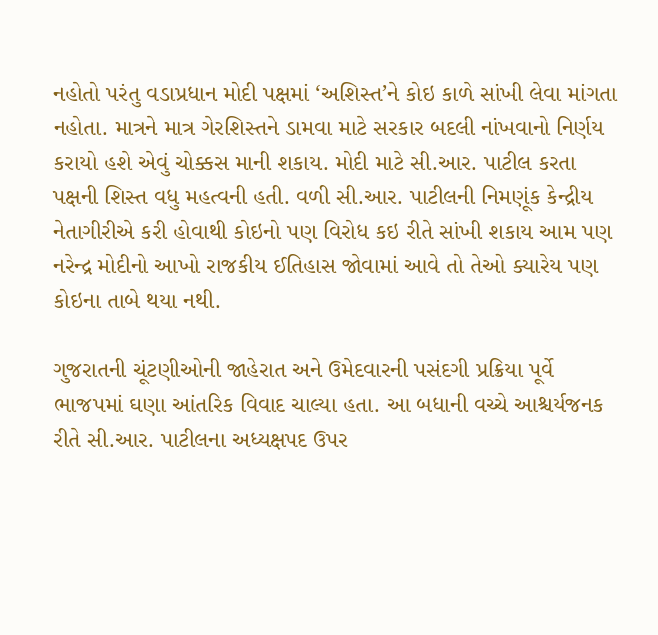નહોતો પરંતુ વડાપ્રધાન મોદી પક્ષમાં ‘અશિસ્ત’ને કોઇ કાળે સાંખી લેવા માંગતા નહોતા. માત્રને માત્ર ગેરશિસ્તને ડામવા માટે સરકાર બદલી નાંખવાનો નિર્ણય કરાયો હશે એવું ચોક્કસ માની શકાય. મોદી માટે સી.આર. પાટીલ કરતા પક્ષની શિસ્ત વધુ મહત્વની હતી. વળી સી.આર. પાટીલની નિમણૂંક કેન્દ્રીય નેતાગીરીએ કરી હોવાથી કોઇનો પણ વિરોધ કઇ રીતે સાંખી શકાય આમ પણ નરેન્દ્ર મોદીનો આખો રાજકીય ઈતિહાસ જોવામાં આવે તો તેઓ ક્યારેય પણ કોઇના તાબે થયા નથી.

ગુજરાતની ચૂંટણીઓની જાહેરાત અને ઉમેદવારની પસંદગી પ્રક્રિયા પૂર્વે ભાજપમાં ઘણા આંતરિક વિવાદ ચાલ્યા હતા. આ બધાની વચ્ચે આશ્ચર્યજનક રીતે સી.આર. પાટીલના અધ્યક્ષપદ ઉપર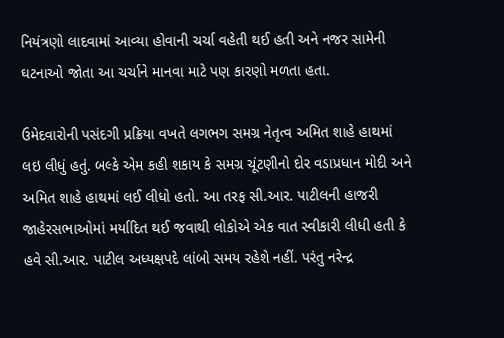નિયંત્રણો લાદવામાં આવ્યા હોવાની ચર્ચા વહેતી થઈ હતી અને નજર સામેની ઘટનાઓ જોતા આ ચર્ચાને માનવા માટે પણ કારણો મળતા હતા.

ઉમેદવારોની પસંદગી પ્રક્રિયા વખતે લગભગ સમગ્ર નેતૃત્વ અમિત શાહે હાથમાં લઇ લીધું હતું. બલ્કે એમ કહી શકાય કે સમગ્ર ચૂંટણીનો દોર વડાપ્રધાન મોદી અને અમિત શાહે હાથમાં લઈ લીધો હતો. આ તરફ સી.આર. પાટીલની હાજરી જાહેરસભાઓમાં મર્યાદિત થઈ જવાથી લોકોએ એક વાત સ્વીકારી લીધી હતી કે હવે સી.આર. પાટીલ અધ્યક્ષપદે લાંબો સમય રહેશે નહીં. પરંતુ નરેન્દ્ર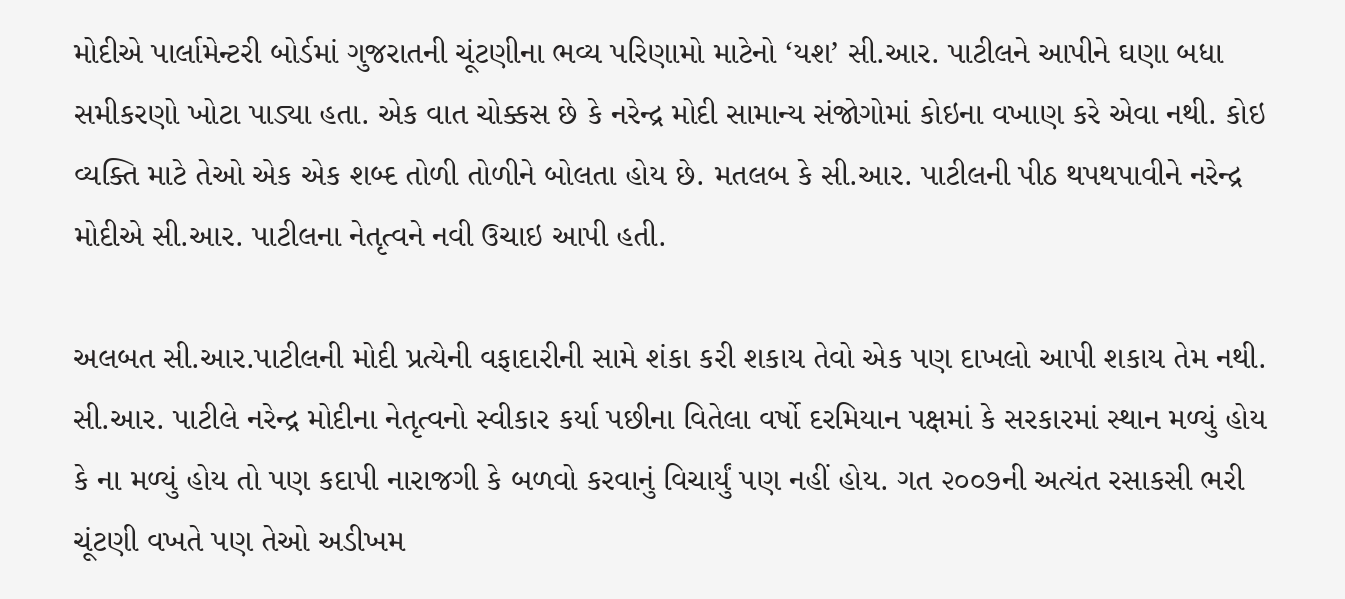મોદીએ પાર્લામેન્ટરી બોર્ડમાં ગુજરાતની ચૂંટણીના ભવ્ય પરિણામો માટેનો ‘યશ’ સી.આર. પાટીલને આપીને ઘણા બધા સમીકરણો ખોટા પાડ્યા હતા. એક વાત ચોક્કસ છે કે નરેન્દ્ર મોદી સામાન્ય સંજોગોમાં કોઇના વખાણ કરે એવા નથી. કોઇ વ્યક્તિ માટે તેઓ એક એક શબ્દ તોળી તોળીને બોલતા હોય છે. મતલબ કે સી.આર. પાટીલની પીઠ થપથપાવીને નરેન્દ્ર મોદીએ સી.આર. પાટીલના નેતૃત્વને નવી ઉચાઇ આપી હતી.

અલબત સી.આર.પાટીલની મોદી પ્રત્યેની વફાદારીની સામે શંકા કરી શકાય તેવો એક પણ દાખલો આપી શકાય તેમ નથી. સી.આર. પાટીલે નરેન્દ્ર મોદીના નેતૃત્વનો સ્વીકાર કર્યા પછીના વિતેલા વર્ષો દરમિયાન પક્ષમાં કે સરકારમાં સ્થાન મળ્યું હોય કે ના મળ્યું હોય તો પણ કદાપી નારાજગી કે બળવો કરવાનું વિચાર્યું પણ નહીં હોય. ગત ૨૦૦૭ની અત્યંત રસાકસી ભરી ચૂંટણી વખતે પણ તેઓ અડીખમ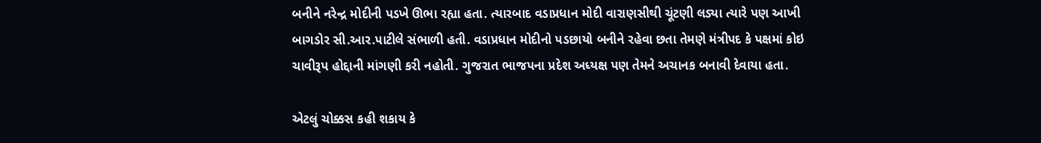બનીને નરેન્દ્ર મોદીની પડખે ઊભા રહ્યા હતા. ત્યારબાદ વડાપ્રધાન મોદી વારાણસીથી ચૂંટણી લડ્યા ત્યારે પણ આખી બાગડોર સી.આર.પાટીલે સંભાળી હતી. વડાપ્રધાન મોદીનો પડછાયો બનીને રહેવા છતા તેમણે મંત્રીપદ કે પક્ષમાં કોઇ ચાવીરૂપ હોદ્દાની માંગણી કરી નહોતી. ગુજરાત ભાજપના પ્રદેશ અધ્યક્ષ પણ તેમને અચાનક બનાવી દેવાયા હતા.

એટલું ચોક્કસ કહી શકાય કે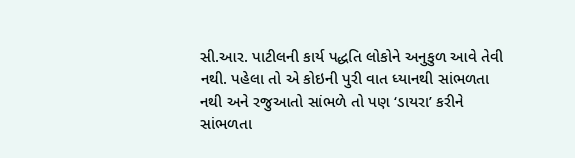સી.આર. પાટીલની કાર્ય પદ્ધતિ લોકોને અનુકુળ આવે તેવી નથી. પહેલા તો એ કોઇની પુરી વાત ધ્યાનથી સાંભળતા નથી અને રજુઆતો સાંભળે તો પણ ‘ડાયરા’ કરીને સાંભળતા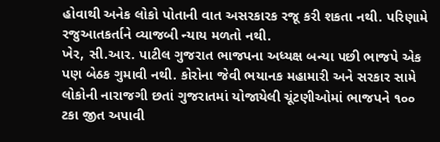હોવાથી અનેક લોકો પોતાની વાત અસરકારક રજૂ કરી શકતા નથી. પરિણામે રજુઆતકર્તાને વ્યાજબી ન્યાય મળતો નથી.
ખેર, સી.આર. પાટીલ ગુજરાત ભાજપના અધ્યક્ષ બન્યા પછી ભાજપે એક પણ બેઠક ગુમાવી નથી. કોરોના જેવી ભયાનક મહામારી અને સરકાર સામે લોકોની નારાજગી છતાં ગુજરાતમાં યોજાયેલી ચૂંટણીઓમાં ભાજપને ૧૦૦ ટકા જીત અપાવી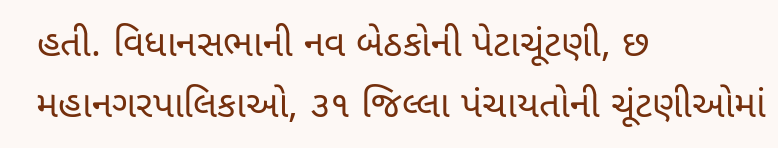હતી. વિધાનસભાની નવ બેઠકોની પેટાચૂંટણી, છ મહાનગરપાલિકાઓ, ૩૧ જિલ્લા પંચાયતોની ચૂંટણીઓમાં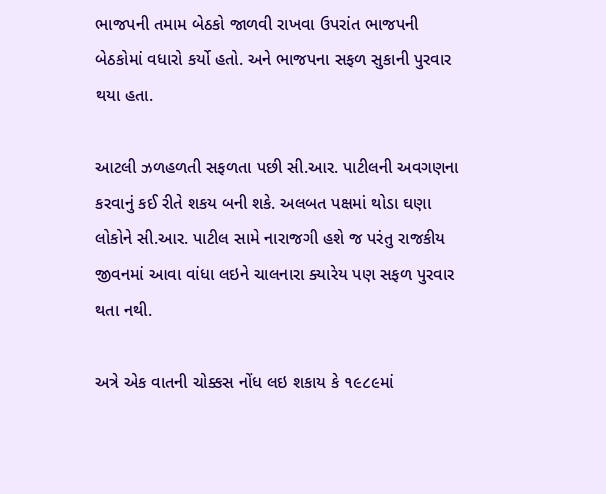ભાજપની તમામ બેઠકો જાળવી રાખવા ઉપરાંત ભાજપની બેઠકોમાં વધારો કર્યો હતો. અને ભાજપના સફળ સુકાની પુરવાર થયા હતા.

આટલી ઝળહળતી સફળતા પછી સી.આર. પાટીલની અવગણના કરવાનું કઈ રીતે શકય બની શકે. અલબત પક્ષમાં થોડા ઘણા લોકોને સી.આર. પાટીલ સામે નારાજગી હશે જ પરંતુ રાજકીય જીવનમાં આવા વાંધા લઇને ચાલનારા ક્યારેય પણ સફળ પુરવાર થતા નથી.

અત્રે એક વાતની ચોક્કસ નોંધ લઇ શકાય કે ૧૯૮૯માં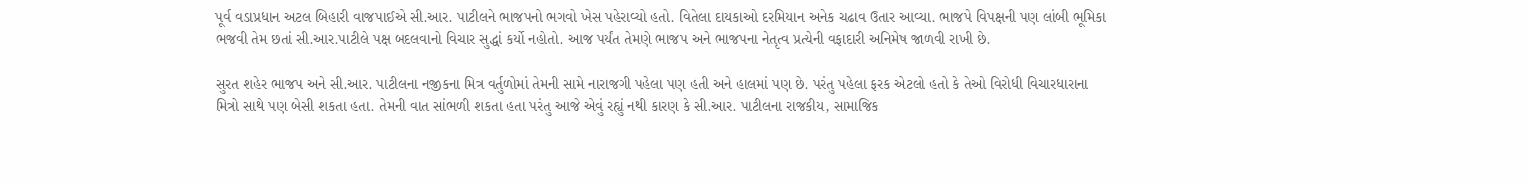પૂર્વ વડાપ્રધાન અટલ બિહારી વાજપાઈએ સી.આર. પાટીલને ભાજપનો ભગવો ખેસ પહેરાવ્યો હતો. વિતેલા દાયકાઓ દરમિયાન અનેક ચઢાવ ઉતાર આવ્યા. ભાજપે વિપક્ષની પણ લાંબી ભૂમિકા ભજવી તેમ છતાં સી.આર.પાટીલે પક્ષ બદલવાનો વિચાર સુદ્ધાં કર્યો નહોતો. આજ પર્યંત તેમણે ભાજપ અને ભાજપના નેતૃત્વ પ્રત્યેની વફાદારી અનિમેષ જાળવી રાખી છે.

સુરત શહેર ભાજપ અને સી.આર. પાટીલના નજીકના મિત્ર વર્તુળોમાં તેમની સામે નારાજગી પહેલા પણ હતી અને હાલમાં પણ છે. પરંતુ પહેલા ફરક એટલો હતો કે તેઓ વિરોધી વિચારધારાના મિત્રો સાથે પણ બેસી શકતા હતા. તેમની વાત સાંભળી શકતા હતા પરંતુ આજે એવું રહ્યું નથી કારણ કે સી.આર. પાટીલના રાજકીય, સામાજિક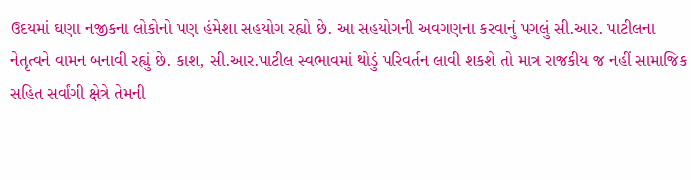ઉદયમાં ઘણા નજીકના લોકોનો પણ હંમેશા સહયોગ રહ્યો છે. આ સહયોગની અવગણના કરવાનું પગલું સી.આર. પાટીલના નેતૃત્વને વામન બનાવી રહ્યું છે. કાશ, સી.આર.પાટીલ સ્વભાવમાં થોડું પરિવર્તન લાવી શકશે તો માત્ર રાજકીય જ નહીં સામાજિક સહિત સર્વાંગી ક્ષેત્રે તેમની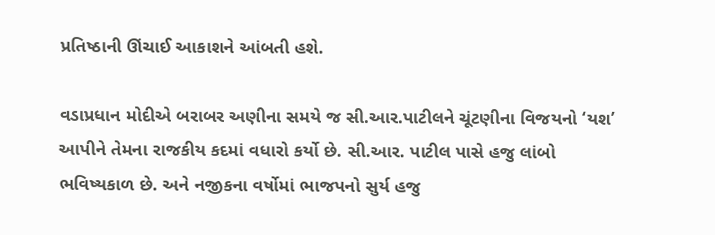પ્રતિષ્‍ઠાની ઊંચાઈ આકાશને આંબતી હશે.

વડાપ્રધાન મોદીએ બરાબર અણીના સમયે જ સી.આર.પાટીલને ચૂંટણીના વિજયનો ‘યશ’ આપીને તેમના રાજકીય કદમાં વધારો કર્યો છે. સી.આર. પાટીલ પાસે હજુ લાંબો ભવિષ્યકાળ છે. અને નજીકના વર્ષોમાં ભાજપનો સુર્ય હજુ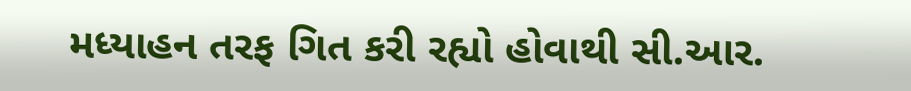મધ્યાહન તરફ ગ‌િત કરી રહ્યો હોવાથી સી.આર.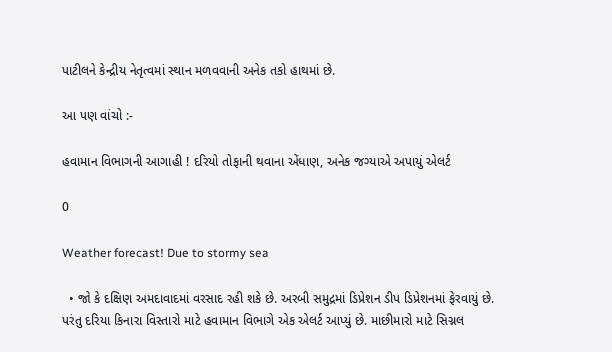પાટીલને કેન્દ્રીય નેતૃત્વમાં સ્થાન મળવવાની અનેક તકો હાથમાં છે.

આ પણ વાંચો :-

હવામાન વિભાગની આગાહી ! દરિયો તોફાની થવાના એંધાણ, અનેક જગ્યાએ અપાયું એલર્ટ

0

Weather forecast! Due to stormy sea

  • જો કે દક્ષિણ અમદાવાદમાં વરસાદ રહી શકે છે. અરબી સમુદ્રમાં ડિપ્રેશન ડીપ ડિપ્રેશનમાં ફેરવાયું છે. પરંતુ દરિયા કિનારા વિસ્તારો માટે હવામાન વિભાગે એક એલર્ટ આપ્યું છે. માછીમારો માટે સિગ્નલ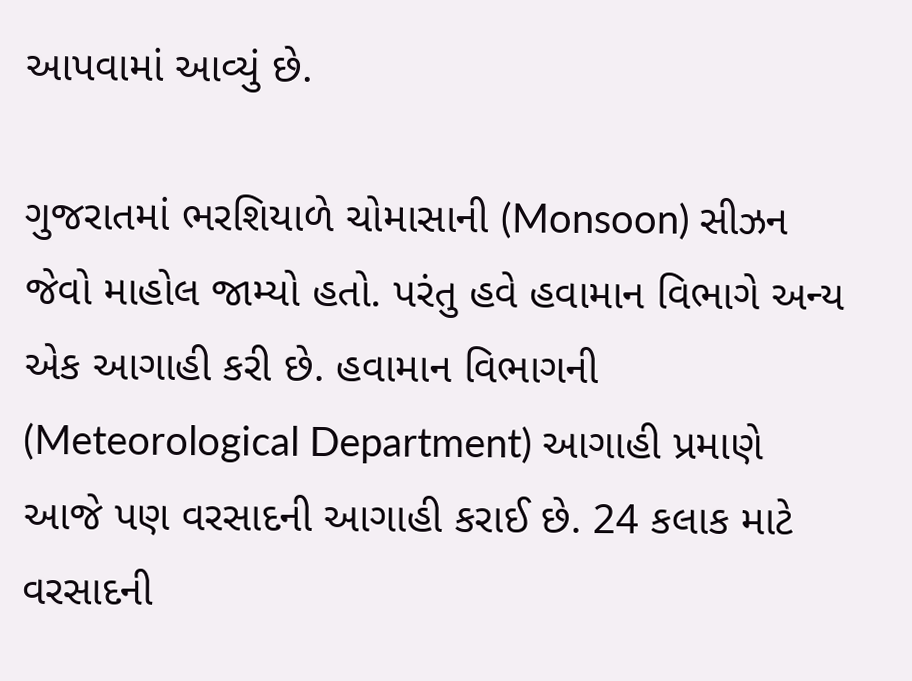આપવામાં આવ્યું છે.

ગુજરાતમાં ભરશિયાળે ચોમાસાની (Monsoon) સીઝન જેવો માહોલ જામ્યો હતો. પરંતુ હવે હવામાન વિભાગે અન્ય એક આગાહી કરી છે. હવામાન વિભાગની (Meteorological Department) આગાહી પ્રમાણે આજે પણ વરસાદની આગાહી કરાઈ છે. 24 કલાક માટે વરસાદની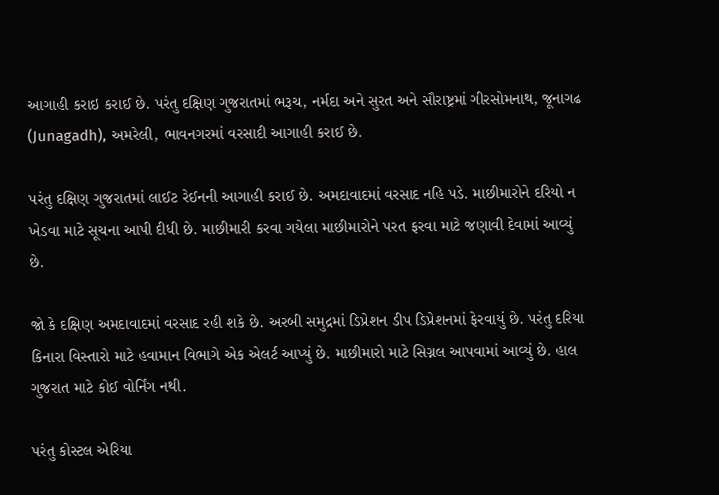આગાહી કરાઇ કરાઈ છે. પરંતુ દક્ષિણ ગુજરાતમાં ભરૂચ, નર્મદા અને સુરત અને સૌરાષ્ટ્રમાં ગીરસોમનાથ, જૂનાગઢ (Junagadh), અમરેલી, ભાવનગરમાં વરસાદી આગાહી કરાઈ છે.

પરંતુ દક્ષિણ ગુજરાતમાં લાઈટ રેઈનની આગાહી કરાઈ છે. અમદાવાદમાં વરસાદ નહિ પડે. માછીમારોને દરિયો ન ખેડવા માટે સૂચના આપી દીધી છે. માછીમારી કરવા ગયેલા માછીમારોને પરત ફરવા માટે જણાવી દેવામાં આવ્યું છે.

જો કે દક્ષિણ અમદાવાદમાં વરસાદ રહી શકે છે. અરબી સમુદ્રમાં ડિપ્રેશન ડીપ ડિપ્રેશનમાં ફેરવાયું છે. પરંતુ દરિયા કિનારા વિસ્તારો માટે હવામાન વિભાગે એક એલર્ટ આપ્યું છે. માછીમારો માટે સિગ્નલ આપવામાં આવ્યું છે. હાલ ગુજરાત માટે કોઈ વોર્નિંગ નથી.

પરંતુ કોસ્ટલ એરિયા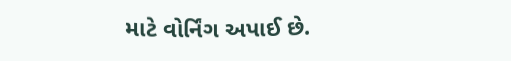માટે વોર્નિંગ અપાઈ છે.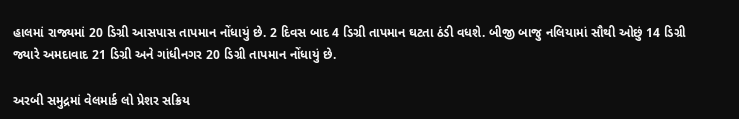હાલમાં રાજ્યમાં 20 ડિગ્રી આસપાસ તાપમાન નોંધાયું છે. 2 દિવસ બાદ 4 ડિગ્રી તાપમાન ઘટતા ઠંડી વધશે. બીજી બાજુ નલિયામાં સૌથી ઓછું 14 ડિગ્રી જ્યારે અમદાવાદ 21 ડિગ્રી અને ગાંધીનગર 20 ડિગ્રી તાપમાન નોંધાયું છે.

અરબી સમુદ્રમાં વેલમાર્ક લો પ્રેશર સક્રિય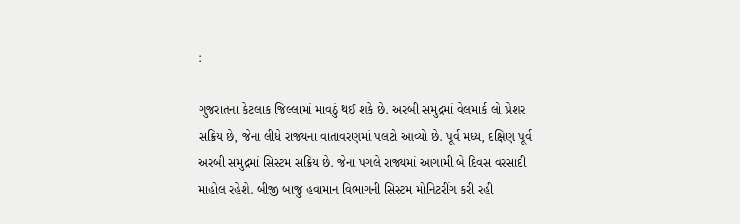:

ગુજરાતના કેટલાક જિલ્લામાં માવઠું થઈ શકે છે. અરબી સમુદ્રમાં વેલમાર્ક લો પ્રેશર સક્રિય છે, જેના લીધે રાજ્યના વાતાવરણમાં પલટો આવ્યો છે. પૂર્વ મધ્ય, દક્ષિણ પૂર્વ અરબી સમુદ્રમાં સિસ્ટમ સક્રિય છે. જેના પગલે રાજ્યમાં આગામી બે દિવસ વરસાદી માહોલ રહેશે. બીજી બાજુ હવામાન વિભાગની સિસ્ટમ મોનિટરીંગ કરી રહી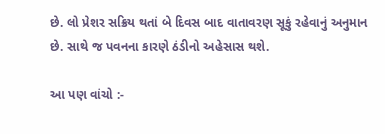છે. લો પ્રેશર સક્રિય થતાં બે દિવસ બાદ વાતાવરણ સૂકું રહેવાનું અનુમાન છે. સાથે જ પવનના કારણે ઠંડીનો અહેસાસ થશે.

આ પણ વાંચો :-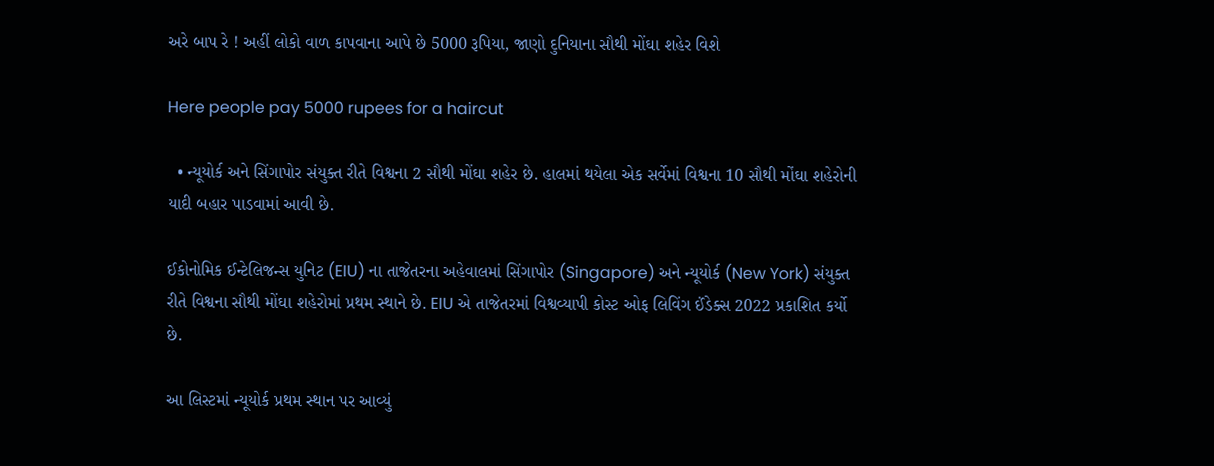અરે બાપ રે ! અહીં લોકો વાળ કાપવાના આપે છે 5000 રૂપિયા, જાણો દુનિયાના સૌથી મોંઘા શહેર વિશે

Here people pay 5000 rupees for a haircut

  • ન્યૂયોર્ક અને સિંગાપોર સંયુક્ત રીતે વિશ્વના 2 સૌથી મોંઘા શહેર છે. હાલમાં થયેલા એક સર્વેમાં વિશ્વના 10 સૌથી મોંઘા શહેરોની યાદી બહાર પાડવામાં આવી છે.

ઈકોનોમિક ઈન્ટેલિજન્સ યુનિટ (EIU) ના તાજેતરના અહેવાલમાં સિંગાપોર (Singapore) અને ન્યૂયોર્ક (New York) સંયુક્ત રીતે વિશ્વના સૌથી મોંઘા શહેરોમાં પ્રથમ સ્થાને છે. EIU એ તાજેતરમાં વિશ્વવ્યાપી કોસ્ટ ઓફ લિવિંગ ઈંડેક્સ 2022 પ્રકાશિત કર્યો છે.

આ લિસ્ટમાં ન્યૂયોર્ક પ્રથમ સ્થાન પર આવ્યું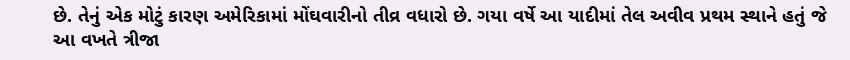છે. તેનું એક મોટું કારણ અમેરિકામાં મોંઘવારીનો તીવ્ર વધારો છે. ગયા વર્ષે આ યાદીમાં તેલ અવીવ પ્રથમ સ્થાને હતું જે આ વખતે ત્રીજા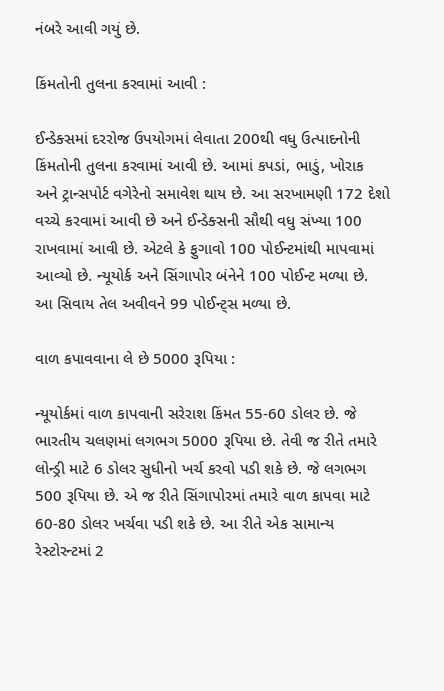નંબરે આવી ગયું છે.

કિંમતોની તુલના કરવામાં આવી :

ઈન્ડેક્સમાં દરરોજ ઉપયોગમાં લેવાતા 200થી વધુ ઉત્પાદનોની કિંમતોની તુલના કરવામાં આવી છે. આમાં કપડાં, ભાડું, ખોરાક અને ટ્રાન્સપોર્ટ વગેરેનો સમાવેશ થાય છે. આ સરખામણી 172 દેશો વચ્ચે કરવામાં આવી છે અને ઈન્ડેક્સની સૌથી વધુ સંખ્યા 100 રાખવામાં આવી છે. એટલે કે ફુગાવો 100 પોઈન્ટમાંથી માપવામાં આવ્યો છે. ન્યૂયોર્ક અને સિંગાપોર બંનેને 100 પોઈન્ટ મળ્યા છે. આ સિવાય તેલ અવીવને 99 પોઈન્ટ્સ મળ્યા છે.

વાળ કપાવવાના લે છે 5000 રૂપિયા :

ન્યૂયોર્કમાં વાળ કાપવાની સરેરાશ કિંમત 55-60 ડોલર છે. જે ભારતીય ચલણમાં લગભગ 5000 રૂપિયા છે. તેવી જ રીતે તમારે લોન્ડ્રી માટે 6 ડોલર સુધીનો ખર્ચ કરવો પડી શકે છે. જે લગભગ 500 રૂપિયા છે. એ જ રીતે સિંગાપોરમાં તમારે વાળ કાપવા માટે 60-80 ડોલર ખર્ચવા પડી શકે છે. આ રીતે એક સામાન્ય રેસ્ટોરન્ટમાં 2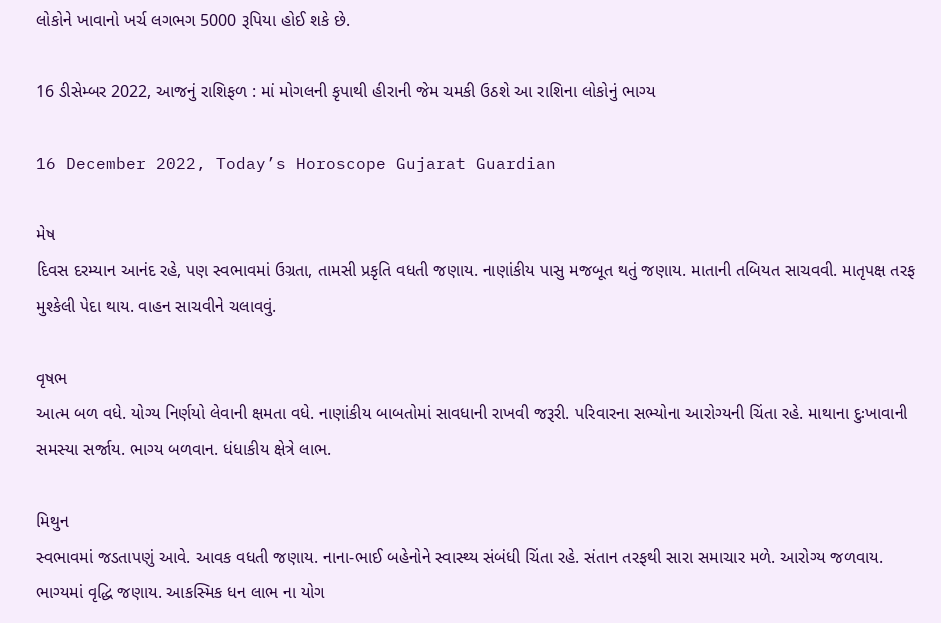લોકોને ખાવાનો ખર્ચ લગભગ 5000 રૂપિયા હોઈ શકે છે.

16 ડીસેમ્બર 2022, આજનું રાશિફળ : માં મોગલની કૃપાથી હીરાની જેમ ચમકી ઉઠશે આ રાશિના લોકોનું ભાગ્ય

16 December 2022, Today’s Horoscope Gujarat Guardian

મેષ
દિવસ દરમ્યાન આનંદ રહે, પણ સ્વભાવમાં ઉગ્રતા, તામસી પ્રકૃ‌તિ વધતી જણાય. નાણાંકીય પાસુ મજબૂત થતું જણાય. માતાની ત‌બિયત સાચવવી. માતૃપક્ષ તરફ મુશ્કેલી પેદા થાય. વાહન સાચવીને ચલાવવું.

વૃષભ
આત્મ બળ વધે. યોગ્ય ‌નિર્ણયો લેવાની ક્ષમતા વધે. નાણાંકીય બાબતોમાં સાવધાની રાખવી જરૂરી. પ‌રિવારના સભ્યોના આરોગ્યની ‌ચિંતા રહે. માથાના દુઃખાવાની સમસ્યા સર્જાય. ભાગ્ય બળવાન. ધંધાકીય ક્ષેત્રે લાભ.

મિથુન
સ્વભાવમાં જડતાપણું આવે. આવક વધતી જણાય. નાના-ભાઈ બહેનોને સ્વાસ્થ્ય સંબંધી ‌ચિંતા રહે. સંતાન તરફથી સારા સમાચાર મળે. આરોગ્ય જળવાય. ભાગ્યમાં વૃ‌દ્ધિ જણાય. આક‌સ્મિક ધન લાભ ના યોગ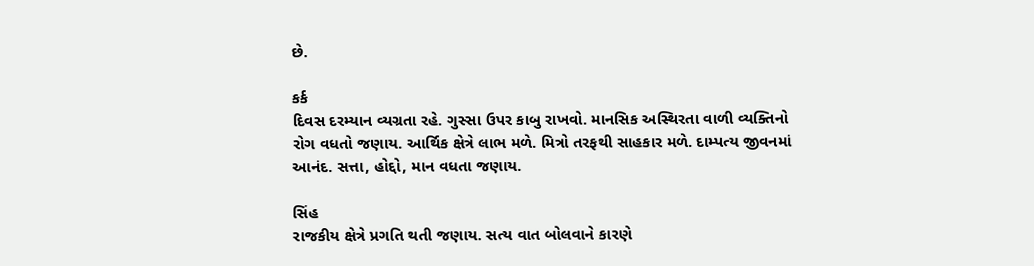છે.

કર્ક
દિવસ દરમ્યાન વ્યગ્રતા રહે. ગુસ્સા ઉપર કાબુ રાખવો. માન‌સિક અ‌‌સ્થિરતા વાળી વ્ય‌ક્તિનો રોગ વધતો જણાય. આ‌‌ર્થિક ક્ષેત્રે લાભ મળે. મિત્રો તરફથી સાહકાર મળે. દામ્પત્ય જીવનમાં આનંદ. સત્તા, હોદ્દો, માન વધતા જણાય.

સિંહ
રાજકીય ક્ષેત્રે પ્રગ‌તિ થતી જણાય. સત્ય વાત બોલવાને કારણે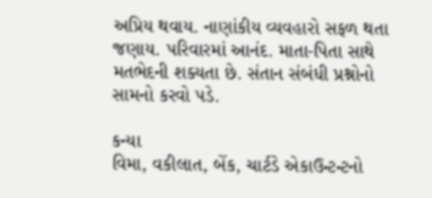અ‌‌પ્રિય થવાય. નાણાંકીય વ્યવહારો સફળ થતા જણાય. પ‌રિવારમાં આનંદ. માતા-પિતા સાથે મતભેદની શક્યતા છે. સંતાન સંબંધી પ્રશ્નોનો સામનો કરવો પડે.

કન્યા
વિમા, વકીલાત, બેંક, ચાર્ટડે એકાઉન્ટન્ટનો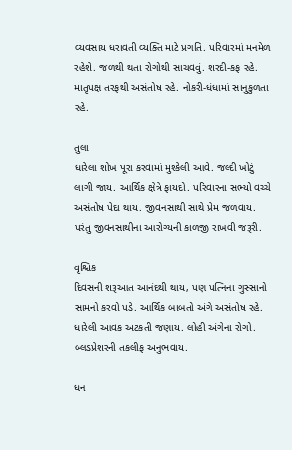વ્યવસાય ધરાવતી વ્ય‌ક્તિ માટે પ્રગ‌‌‌તિ. પ‌રિવારમાં મનમેળ રહેશે. જળથી થતા રોગોથી સાચવવું. શરદી-કફ રહે. માતૃપક્ષ તરફથી અસંતોષ રહે. નોકરી-ધંધામાં સાનુકુળતા રહે.

તુલા
ધારેલા શોખ પૂરા કરવામાં મુશ્કેલી આવે. જલ્દી ખોટું લાગી જાય. આ‌‌ર્થિક ક્ષેત્રે ફાયદો. પ‌રિવારના સભ્યો વચ્ચે અસંતોષ પેદા થાય. જીવનસાથી સાથે પ્રેમ જળવાય. પરંતુ જીવનસાથીના આરોગ્યની કાળજી રાખવી જરૂરી.

વૃ‌શ્ચિક
દિવસની શરૂઆત આનંદથી થાય, પણ પ‌ત્નિના ગુસ્સાનો સામનો કરવો પડે. આ‌‌ર્થિક બાબતો અંગે અસંતોષ રહે. ધારેલી આવક અટકતી જણાય. લોહી અંગેના રોગો. બ્લડપ્રેશરની તકલીફ અનુભવાય.

ધન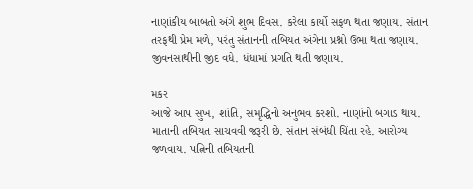નાણાંકીય બાબતો અંગે શુભ ‌દિવસ. કરેલા કાર્યો સફળ થતા જણાય. સંતાન તરફથી પ્રેમ મળે, પરંતુ સંતાનની ત‌બિયત અંગેના પ્રશ્નો ઉભા થતા જણાય. જીવનસાથીની જીદ વધે. ધંધામાં પ્રગ‌તિ થતી જણાય.

મકર
આજે આપ સુખ, શાં‌તિ, સમૃ‌દ્ધિનો અનુભવ કરશો. નાણાંનો બગાડ થાય. માતાની ત‌બિયત સાચવવી જરૂરી છે. સંતાન સંબંધી ‌ચિંતા રહે. આરોગ્ય જળવાય. પ‌ત્નિની ત‌બિયતની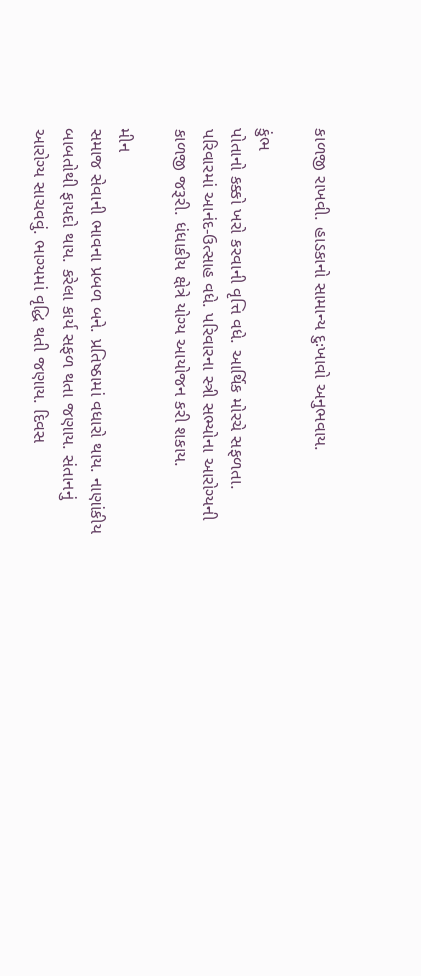કાળજી રાખવી. હાડકાનો સામાન્ય દુઃખાવો અનુભવાય.

કુંભ
પોતાનો કક્કો ખરો કરવાની વૃ‌ત્તિ વધે. આ‌‌ર્થિક મોરચે સફળતા. પ‌રિવારમાં આનંદ-ઉત્સાહ વધે. પ‌રિવારના સ્ત્રી સભ્યોના આરોગ્યની કાળજી જરૂરી. ધંધાકીય ક્ષેત્રે યોગ્ય આયોજન કરી શકાય.

મીન
સમાજ સેવાની ભાવના પ્રબળ બને. પ્ર‌તિષ્‍ઠામાં વધારો થાય. નાણાંકીય બાબતોથી ફાયદો થાય. કરેલા કાર્ય સફળ થતા જણાય. સંતાનનું આરોગ્ય સાચવવું. ભાગ્યમાં વૃ‌દ્ધિ થતી જણાય. દિવસ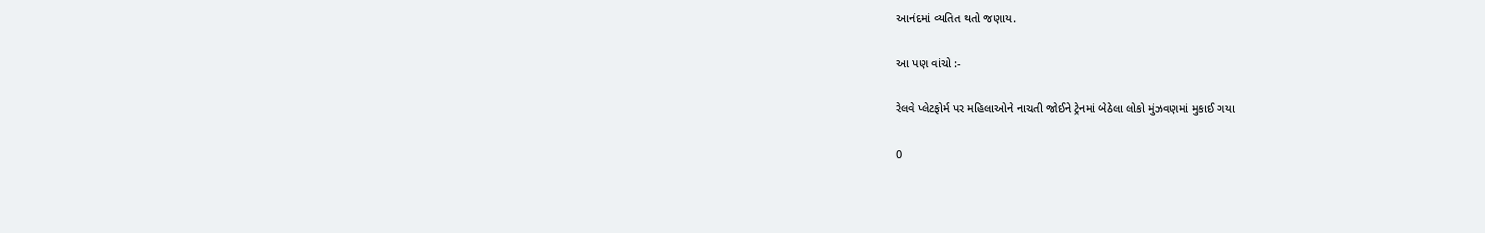આનંદમાં વ્ય‌તિત થતો જણાય.

આ પણ વાંચો :-

રેલવે પ્લેટફોર્મ પર મહિલાઓને નાચતી જોઈને ટ્રેનમાં બેઠેલા લોકો મુંઝવણમાં મુકાઈ ગયા

0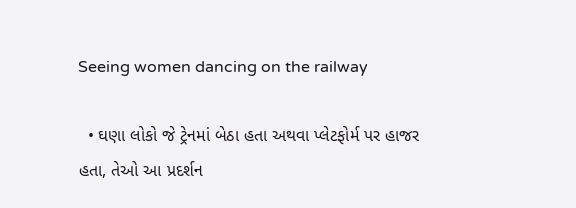Seeing women dancing on the railway

  • ઘણા લોકો જે ટ્રેનમાં બેઠા હતા અથવા પ્લેટફોર્મ પર હાજર હતા, તેઓ આ પ્રદર્શન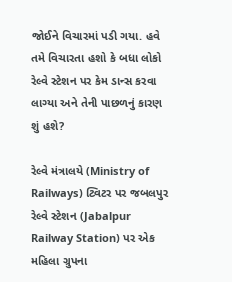જોઈને વિચારમાં પડી ગયા. હવે તમે વિચારતા હશો કે બધા લોકો રેલ્વે સ્ટેશન પર કેમ ડાન્સ કરવા લાગ્યા અને તેની પાછળનું કારણ શું હશે?

રેલ્વે મંત્રાલયે (Ministry of Railways) ટ્વિટર પર જબલપુર રેલ્વે સ્ટેશન (Jabalpur Railway Station) પર એક મહિલા ગ્રુપના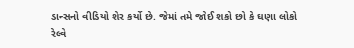ડાન્સનો વીડિયો શેર કર્યો છે. જેમાં તમે જોઈ શકો છો કે ઘણા લોકો રેલ્વે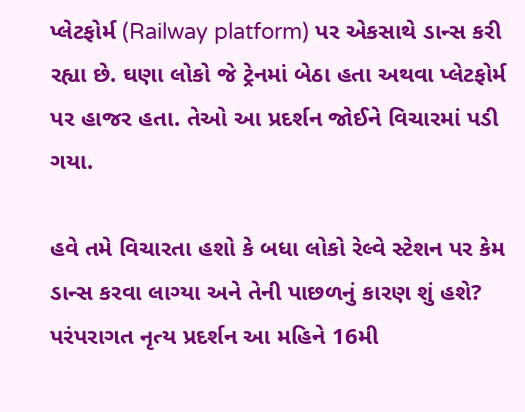પ્લેટફોર્મ (Railway platform) પર એકસાથે ડાન્સ કરી રહ્યા છે. ઘણા લોકો જે ટ્રેનમાં બેઠા હતા અથવા પ્લેટફોર્મ પર હાજર હતા. તેઓ આ પ્રદર્શન જોઈને વિચારમાં પડી ગયા.

હવે તમે વિચારતા હશો કે બધા લોકો રેલ્વે સ્ટેશન પર કેમ ડાન્સ કરવા લાગ્યા અને તેની પાછળનું કારણ શું હશે? પરંપરાગત નૃત્ય પ્રદર્શન આ મહિને 16મી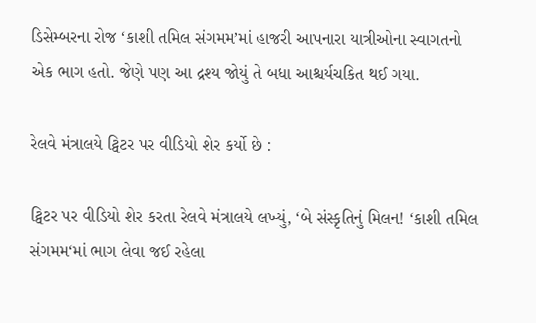ડિસેમ્બરના રોજ ‘કાશી તમિલ સંગમમ’માં હાજરી આપનારા યાત્રીઓના સ્વાગતનો એક ભાગ હતો. જેણે પણ આ દ્રશ્ય જોયું તે બધા આશ્ચર્યચકિત થઈ ગયા.

રેલવે મંત્રાલયે ટ્વિટર પર વીડિયો શેર કર્યો છે :

ટ્વિટર પર વીડિયો શેર કરતા રેલવે મંત્રાલયે લખ્યું, ‘બે સંસ્કૃતિનું મિલન! ‘કાશી તમિલ સંગમમ‘માં ભાગ લેવા જઈ રહેલા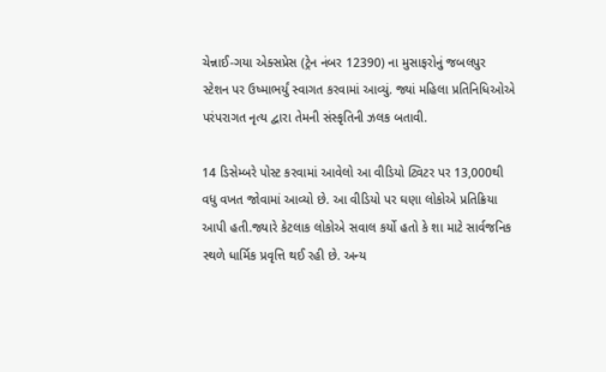ચેન્નાઈ-ગયા એક્સપ્રેસ (ટ્રેન નંબર 12390) ના મુસાફરોનું જબલપુર સ્ટેશન પર ઉષ્માભર્યું સ્વાગત કરવામાં આવ્યું. જ્યાં મહિલા પ્રતિનિધિઓએ પરંપરાગત નૃત્ય દ્વારા તેમની સંસ્કૃતિની ઝલક બતાવી.

14 ડિસેમ્બરે પોસ્ટ કરવામાં આવેલો આ વીડિયો ટ્વિટર પર 13,000થી વધુ વખત જોવામાં આવ્યો છે. આ વીડિયો પર ઘણા લોકોએ પ્રતિક્રિયા આપી હતી.જ્યારે કેટલાક લોકોએ સવાલ કર્યો હતો કે શા માટે સાર્વજનિક સ્થળે ધાર્મિક પ્રવૃત્તિ થઈ રહી છે. અન્ય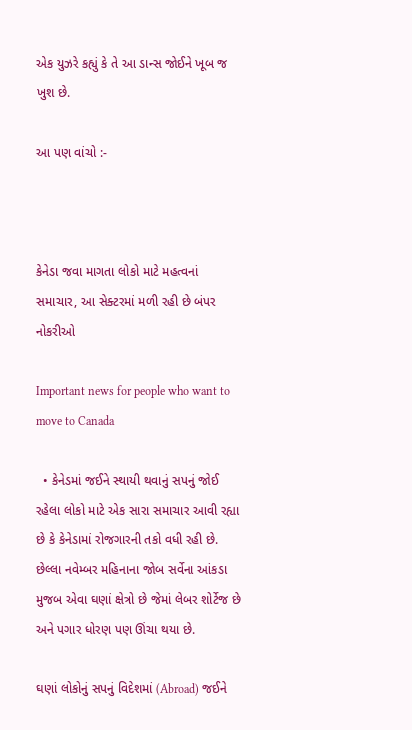એક યુઝરે કહ્યું કે તે આ ડાન્સ જોઈને ખૂબ જ ખુશ છે.

આ પણ વાંચો :-



કેનેડા જવા માગતા લોકો માટે મહત્વનાં સમાચાર, આ સેક્ટરમાં મળી રહી છે બંપર નોકરીઓ

Important news for people who want to move to Canada

  • કેનેડમાં જઈને સ્થાયી થવાનું સપનું જોઈ રહેલા લોકો માટે એક સારા સમાચાર આવી રહ્યા છે કે કેનેડામાં રોજગારની તકો વધી રહી છે. છેલ્લા નવેમ્બર મહિનાના જોબ સર્વેના આંકડા મુજબ એવા ઘણાં ક્ષેત્રો છે જેમાં લેબર શોર્ટેજ છે અને પગાર ધોરણ પણ ઊંચા થયા છે.

ઘણાં લોકોનું સપનું વિદેશમાં (Abroad) જઈને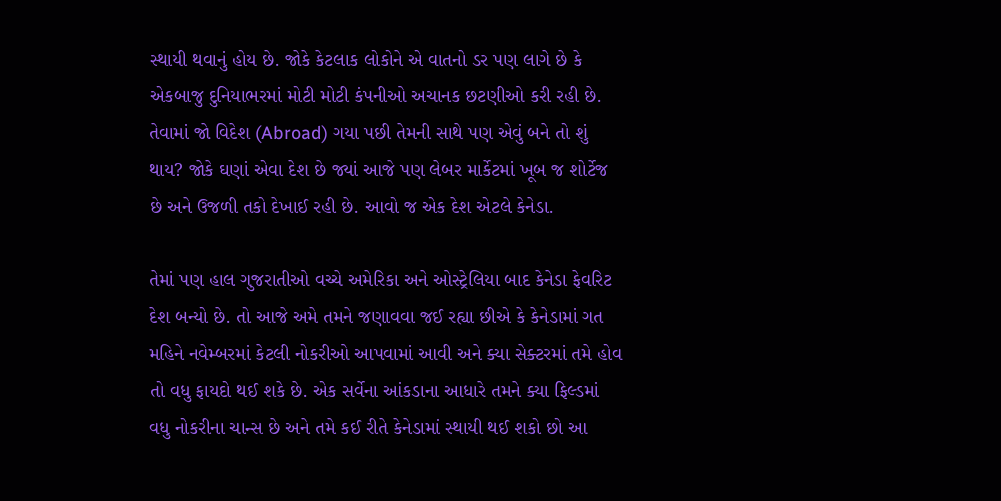સ્થાયી થવાનું હોય છે. જોકે કેટલાક લોકોને એ વાતનો ડર પણ લાગે છે કે એકબાજુ દુનિયાભરમાં મોટી મોટી કંપનીઓ અચાનક છટણીઓ કરી રહી છે. તેવામાં જો વિદેશ (Abroad) ગયા પછી તેમની સાથે પણ એવું બને તો શું થાય? જોકે ઘણાં એવા દેશ છે જ્યાં આજે પણ લેબર માર્કેટમાં ખૂબ જ શોર્ટેજ છે અને ઉજળી તકો દેખાઈ રહી છે. આવો જ એક દેશ એટલે કેનેડા.

તેમાં પણ હાલ ગુજરાતીઓ વચ્ચે અમેરિકા અને ઓસ્ટ્રેલિયા બાદ કેનેડા ફેવરિટ દેશ બન્યો છે. તો આજે અમે તમને જણાવવા જઈ રહ્યા છીએ કે કેનેડામાં ગત મહિને નવેમ્બરમાં કેટલી નોકરીઓ આપવામાં આવી અને ક્યા સેક્ટરમાં તમે હોવ તો વધુ ફાયદો થઈ શકે છે. એક સર્વેના આંકડાના આધારે તમને ક્યા ફિલ્ડમાં વધુ નોકરીના ચાન્સ છે અને તમે કઈ રીતે કેનેડામાં સ્થાયી થઈ શકો છો આ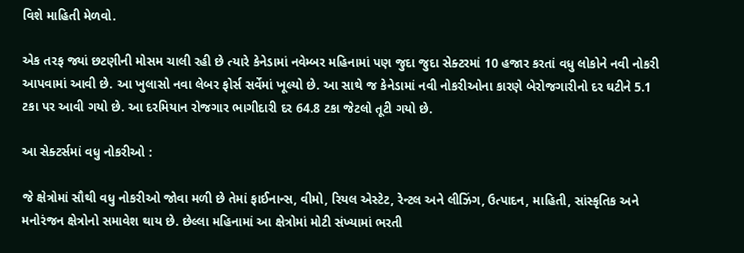વિશે માહિતી મેળવો.

એક તરફ જ્યાં છટણીની મોસમ ચાલી રહી છે ત્યારે કેનેડામાં નવેમ્બર મહિનામાં પણ જુદા જુદા સેક્ટરમાં 10 હજાર કરતાં વધુ લોકોને નવી નોકરી આપવામાં આવી છે. આ ખુલાસો નવા લેબર ફોર્સ સર્વેમાં ખૂલ્યો છે. આ સાથે જ કેનેડામાં નવી નોકરીઓના કારણે બેરોજગારીનો દર ઘટીને 5.1 ટકા પર આવી ગયો છે. આ દરમિયાન રોજગાર ભાગીદારી દર 64.8 ટકા જેટલો તૂટી ગયો છે.

આ સેક્ટર્સમાં વધુ નોકરીઓ :

જે ક્ષેત્રોમાં સૌથી વધુ નોકરીઓ જોવા મળી છે તેમાં ફાઈનાન્સ, વીમો, રિયલ એસ્ટેટ, રેન્ટલ અને લીઝિંગ, ઉત્પાદન, માહિતી, સાંસ્કૃતિક અને મનોરંજન ક્ષેત્રોનો સમાવેશ થાય છે. છેલ્લા મહિનામાં આ ક્ષેત્રોમાં મોટી સંખ્યામાં ભરતી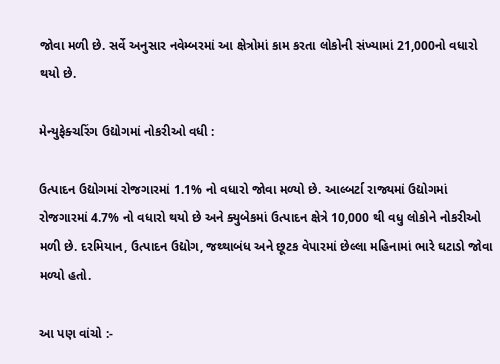જોવા મળી છે. સર્વે અનુસાર નવેમ્બરમાં આ ક્ષેત્રોમાં કામ કરતા લોકોની સંખ્યામાં 21,000નો વધારો થયો છે.

મેન્યુફેક્ચરિંગ ઉદ્યોગમાં નોકરીઓ વધી :

ઉત્પાદન ઉદ્યોગમાં રોજગારમાં 1.1% નો વધારો જોવા મળ્યો છે. આલ્બર્ટા રાજ્યમાં ઉદ્યોગમાં રોજગારમાં 4.7% નો વધારો થયો છે અને ક્યુબેકમાં ઉત્પાદન ક્ષેત્રે 10,000 થી વધુ લોકોને નોકરીઓ મળી છે. દરમિયાન, ઉત્પાદન ઉદ્યોગ, જથ્થાબંધ અને છૂટક વેપારમાં છેલ્લા મહિનામાં ભારે ઘટાડો જોવા મળ્યો હતો.

આ પણ વાંચો :-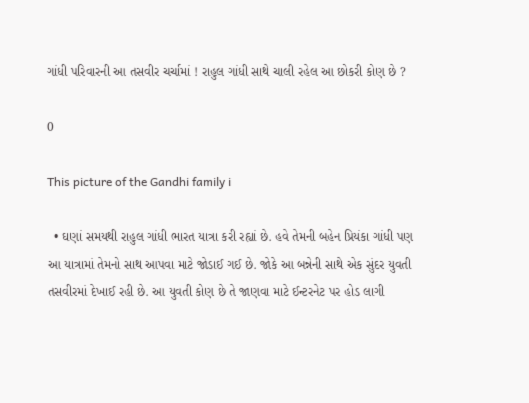ગાંધી પરિવારની આ તસવીર ચર્ચામાં ! રાહુલ ગાંધી સાથે ચાલી રહેલ આ છોકરી કોણ છે ?

0

This picture of the Gandhi family i

  • ઘણાં સમયથી રાહુલ ગાંધી ભારત યાત્રા કરી રહ્યાં છે. હવે તેમની બહેન પ્રિયંકા ગાંધી પણ આ યાત્રામાં તેમનો સાથ આપવા માટે જોડાઈ ગઈ છે. જોકે આ બન્નેની સાથે એક સુંદર યુવતી તસવીરમાં દેખાઈ રહી છે. આ યુવતી કોણ છે તે જાણવા માટે ઈન્ટરનેટ પર હોડ લાગી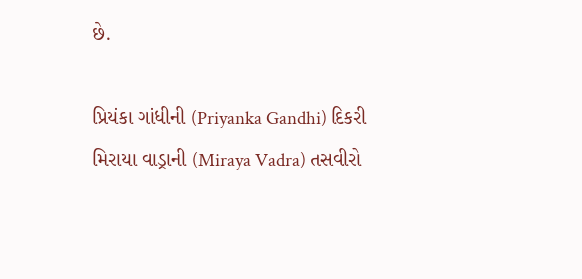છે.

પ્રિયંકા ગાંધીની (Priyanka Gandhi) દિકરી મિરાયા વાડ્રાની (Miraya Vadra) તસવીરો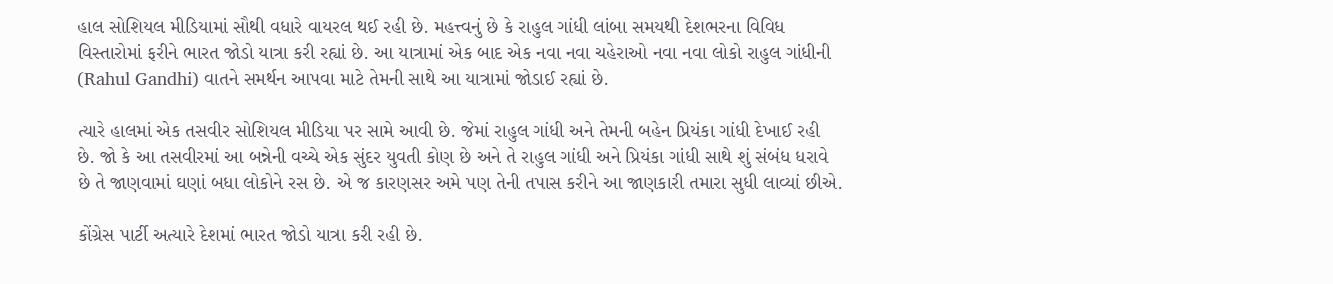હાલ સોશિયલ મીડિયામાં સૌથી વધારે વાયરલ થઈ રહી છે. મહત્ત્વનું છે કે રાહુલ ગાંધી લાંબા સમયથી દેશભરના વિવિધ વિસ્તારોમાં ફરીને ભારત જોડો યાત્રા કરી રહ્યાં છે. આ યાત્રામાં એક બાદ એક નવા નવા ચહેરાઓ નવા નવા લોકો રાહુલ ગાંધીની (Rahul Gandhi) વાતને સમર્થન આપવા માટે તેમની સાથે આ યાત્રામાં જોડાઈ રહ્યાં છે.

ત્યારે હાલમાં એક તસવીર સોશિયલ મીડિયા પર સામે આવી છે. જેમાં રાહુલ ગાંધી અને તેમની બહેન પ્રિયંકા ગાંધી દેખાઈ રહી છે. જો કે આ તસવીરમાં આ બન્નેની વચ્ચે એક સુંદર યુવતી કોણ છે અને તે રાહુલ ગાંધી અને પ્રિયંકા ગાંધી સાથે શું સંબંધ ધરાવે છે તે જાણવામાં ઘણાં બધા લોકોને રસ છે. એ જ કારણસર અમે પણ તેની તપાસ કરીને આ જાણકારી તમારા સુધી લાવ્યાં છીએ.

કોંગ્રેસ પાર્ટી અત્યારે દેશમાં ભારત જોડો યાત્રા કરી રહી છે.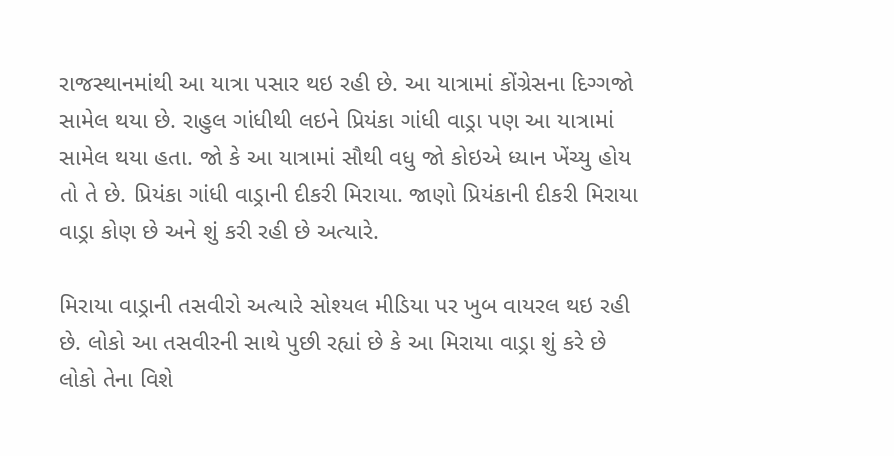રાજસ્થાનમાંથી આ યાત્રા પસાર થઇ રહી છે. આ યાત્રામાં કોંગ્રેસના દિગ્ગજો સામેલ થયા છે. રાહુલ ગાંધીથી લઇને પ્રિયંકા ગાંધી વાડ્રા પણ આ યાત્રામાં સામેલ થયા હતા. જો કે આ યાત્રામાં સૌથી વધુ જો કોઇએ ધ્યાન ખેંચ્યુ હોય તો તે છે. પ્રિયંકા ગાંધી વાડ્રાની દીકરી મિરાયા. જાણો પ્રિયંકાની દીકરી મિરાયા વાડ્રા કોણ છે અને શું કરી રહી છે અત્યારે.

મિરાયા વાડ્રાની તસવીરો અત્યારે સોશ્યલ મીડિયા પર ખુબ વાયરલ થઇ રહી છે. લોકો આ તસવીરની સાથે પુછી રહ્યાં છે કે આ મિરાયા વાડ્રા શું કરે છે લોકો તેના વિશે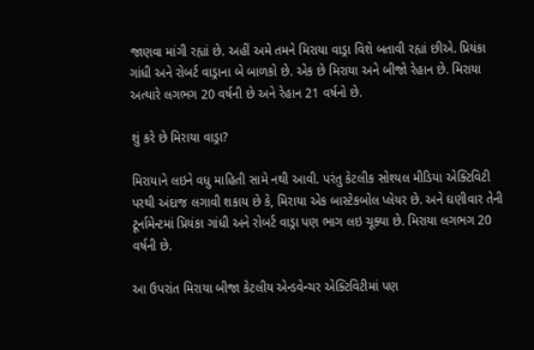જાણવા માંગી રહ્યાં છે. અહીં અમે તમને મિરાયા વાડ્રા વિશે બતાવી રહ્યાં છીએ. પ્રિયંકા ગાંધી અને રોબર્ટ વાડ્રાના બે બાળકો છે. એક છે મિરાયા અને બીજો રેહાન છે. મિરાયા અત્યારે લગભગ 20 વર્ષની છે અને રેહાન 21 વર્ષનો છે.

શું કરે છે મિરાયા વાડ્રા?

મિરાયાને લઇને વધુ માહિતી સામે નથી આવી. પરંતુ કેટલીક સોશ્યલ મીડિયા એક્ટિવિટી પરથી અંદાજ લગાવી શકાય છે કે, મિરાયા એક બાસ્ટેકબોલ પ્લેયર છે. અને ઘણીવાર તેની ટૂર્નામેન્ટમાં પ્રિયંકા ગાંધી અને રોબર્ટ વાડ્રા પણ ભાગ લઇ ચૂક્યા છે. મિરાયા લગભગ 20 વર્ષની છે.

આ ઉપરાંત મિરાયા બીજા કેટલીય એન્ડવેન્ચર એક્ટિવિટીમાં પણ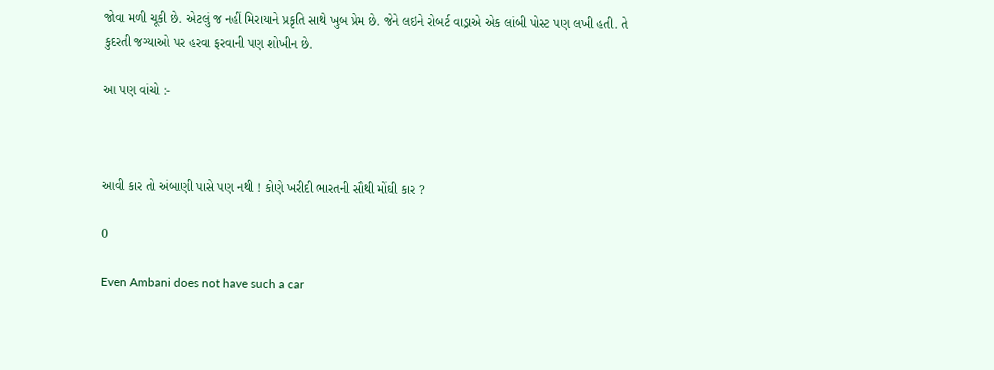જોવા મળી ચૂકી છે. એટલું જ નહીં મિરાયાને પ્રકૃતિ સાથે ખુબ પ્રેમ છે. જેને લઇને રોબર્ટ વાડ્રાએ એક લાંબી પોસ્ટ પણ લખી હતી. તે કુદરતી જગ્યાઓ પર હરવા ફરવાની પણ શોખીન છે.

આ પણ વાંચો :-



આવી કાર તો અંબાણી પાસે પણ નથી ! કોણે ખરીદી ભારતની સૌથી મોંઘી કાર ?

0

Even Ambani does not have such a car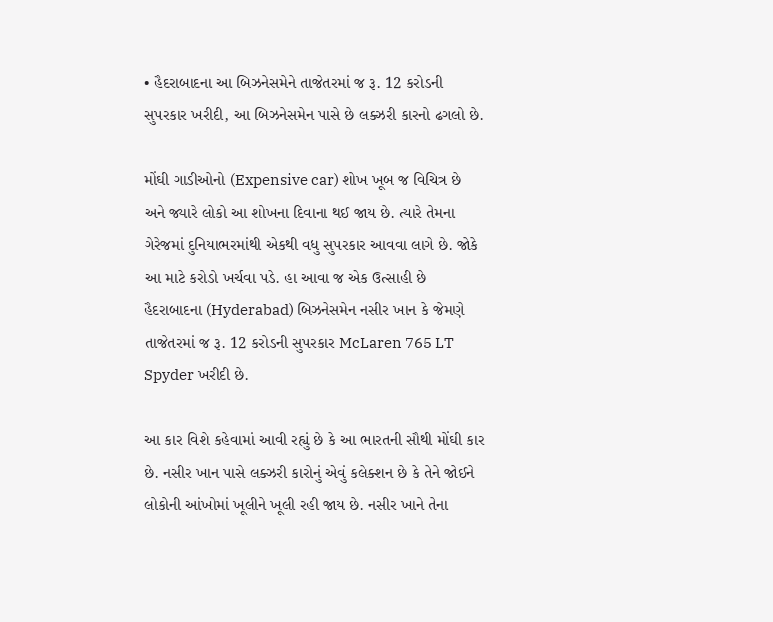• હૈદરાબાદના આ બિઝનેસમેને તાજેતરમાં જ રૂ. 12 કરોડની સુપરકાર ખરીદી, આ બિઝનેસમેન પાસે છે લક્ઝરી કારનો ઢગલો છે.

મોંઘી ગાડીઓનો (Expensive car) શોખ ખૂબ જ વિચિત્ર છે અને જ્યારે લોકો આ શોખના દિવાના થઈ જાય છે. ત્યારે તેમના ગેરેજમાં દુનિયાભરમાંથી એકથી વધુ સુપરકાર આવવા લાગે છે. જોકે આ માટે કરોડો ખર્ચવા પડે. હા આવા જ એક ઉત્સાહી છે હૈદરાબાદના (Hyderabad) બિઝનેસમેન નસીર ખાન કે જેમણે તાજેતરમાં જ રૂ. 12 કરોડની સુપરકાર McLaren 765 LT Spyder ખરીદી છે.

આ કાર વિશે કહેવામાં આવી રહ્યું છે કે આ ભારતની સૌથી મોંઘી કાર છે. નસીર ખાન પાસે લક્ઝરી કારોનું એવું કલેક્શન છે કે તેને જોઈને લોકોની આંખોમાં ખૂલીને ખૂલી રહી જાય છે. નસીર ખાને તેના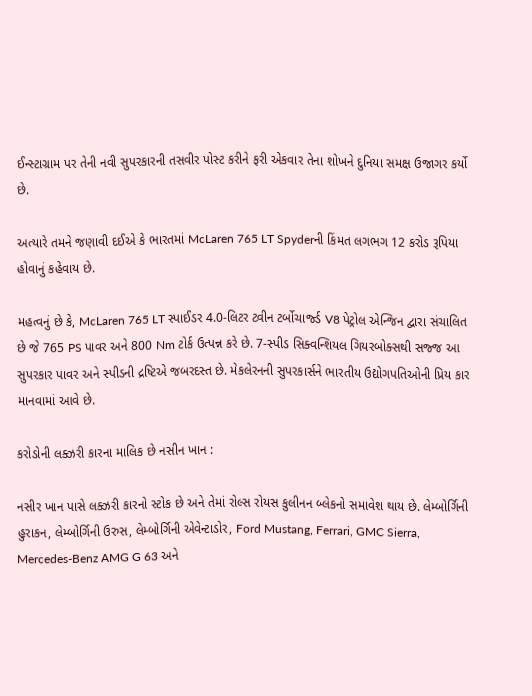ઈન્સ્ટાગ્રામ પર તેની નવી સુપરકારની તસવીર પોસ્ટ કરીને ફરી એકવાર તેના શોખને દુનિયા સમક્ષ ઉજાગર કર્યો છે.

અત્યારે તમને જણાવી દઈએ કે ભારતમાં McLaren 765 LT Spyderની કિંમત લગભગ 12 કરોડ રૂપિયા હોવાનું કહેવાય છે.

મહત્વનું છે કે, McLaren 765 LT સ્પાઈડર 4.0-લિટર ટ્વીન ટર્બોચાર્જ્ડ V8 પેટ્રોલ એન્જિન દ્વારા સંચાલિત છે જે 765 PS પાવર અને 800 Nm ટોર્ક ઉત્પન્ન કરે છે. 7-સ્પીડ સિક્વન્શિયલ ગિયરબોક્સથી સજ્જ આ સુપરકાર પાવર અને સ્પીડની દ્રષ્ટિએ જબરદસ્ત છે. મેકલેરનની સુપરકાર્સને ભારતીય ઉદ્યોગપતિઓની પ્રિય કાર માનવામાં આવે છે.

કરોડોની લક્ઝરી કારના માલિક છે નસીન ખાન :

નસીર ખાન પાસે લક્ઝરી કારનો સ્ટોક છે અને તેમાં રોલ્સ રોયસ કુલીનન બ્લેકનો સમાવેશ થાય છે. લેમ્બોર્ગિની હુરાકન, લેમ્બોર્ગિની ઉરુસ, લેમ્બોર્ગિની એવેન્ટાડોર, Ford Mustang, Ferrari, GMC Sierra, Mercedes-Benz AMG G 63 અને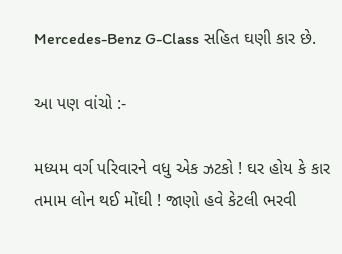Mercedes-Benz G-Class સહિત ઘણી કાર છે.

આ પણ વાંચો :-

મધ્યમ વર્ગ પરિવારને વધુ એક ઝટકો ! ઘર હોય કે કાર તમામ લોન થઈ મોંઘી ! જાણો હવે કેટલી ભરવી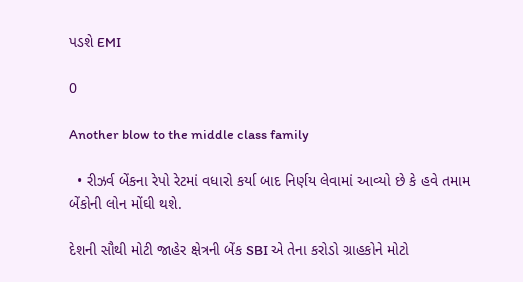પડશે EMI

0

Another blow to the middle class family

  • રીઝર્વ બેંકના રેપો રેટમાં વધારો કર્યા બાદ નિર્ણય લેવામાં આવ્યો છે કે હવે તમામ બેંકોની લોન મોંઘી થશે.

દેશની સૌથી મોટી જાહેર ક્ષેત્રની બેંક SBI એ તેના કરોડો ગ્રાહકોને મોટો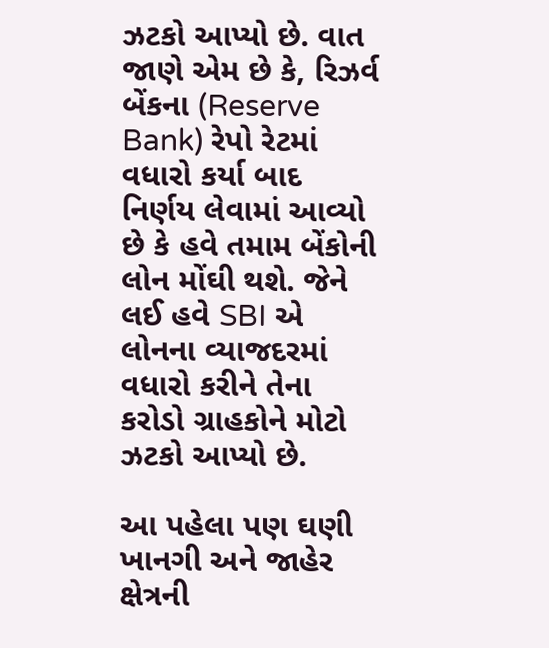ઝટકો આપ્યો છે. વાત જાણે એમ છે કે, રિઝર્વ બેંકના (Reserve Bank) રેપો રેટમાં વધારો કર્યા બાદ નિર્ણય લેવામાં આવ્યો છે કે હવે તમામ બેંકોની લોન મોંઘી થશે. જેને લઈ હવે SBI એ લોનના વ્યાજદરમાં વધારો કરીને તેના કરોડો ગ્રાહકોને મોટો ઝટકો આપ્યો છે.

આ પહેલા પણ ઘણી ખાનગી અને જાહેર ક્ષેત્રની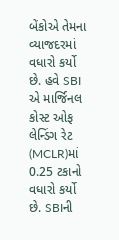બેંકોએ તેમના વ્યાજદરમાં વધારો કર્યો છે. હવે SBI એ માર્જિનલ કોસ્ટ ઓફ લેન્ડિંગ રેટ (MCLR)માં 0.25 ટકાનો વધારો કર્યો છે. SBIની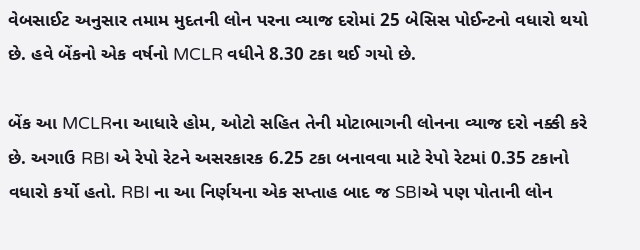વેબસાઈટ અનુસાર તમામ મુદતની લોન પરના વ્યાજ દરોમાં 25 બેસિસ પોઈન્ટનો વધારો થયો છે. હવે બેંકનો એક વર્ષનો MCLR વધીને 8.30 ટકા થઈ ગયો છે.

બેંક આ MCLRના આધારે હોમ, ઓટો સહિત તેની મોટાભાગની લોનના વ્યાજ દરો નક્કી કરે છે. અગાઉ RBI એ રેપો રેટને અસરકારક 6.25 ટકા બનાવવા માટે રેપો રેટમાં 0.35 ટકાનો વધારો કર્યો હતો. RBI ના આ નિર્ણયના એક સપ્તાહ બાદ જ SBIએ પણ પોતાની લોન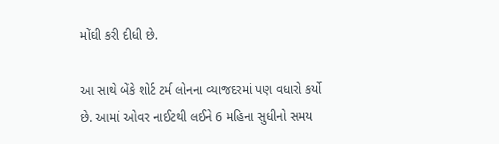મોંઘી કરી દીધી છે.

આ સાથે બેંકે શોર્ટ ટર્મ લોનના વ્યાજદરમાં પણ વધારો કર્યો છે. આમાં ઓવર નાઈટથી લઈને 6 મહિના સુધીનો સમય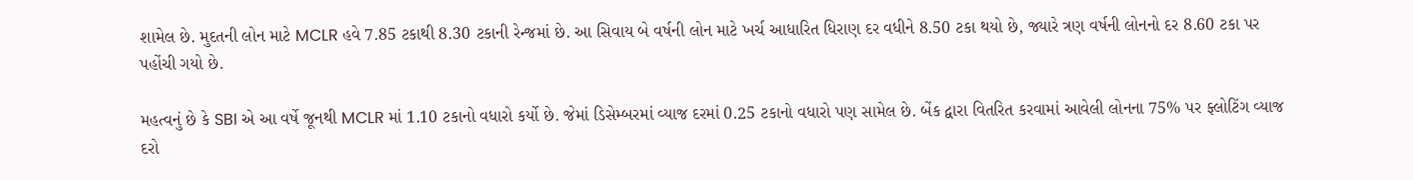શામેલ છે. મુદતની લોન માટે MCLR હવે 7.85 ટકાથી 8.30 ટકાની રેન્જમાં છે. આ સિવાય બે વર્ષની લોન માટે ખર્ચ આધારિત ધિરાણ દર વધીને 8.50 ટકા થયો છે, જ્યારે ત્રણ વર્ષની લોનનો દર 8.60 ટકા પર પહોંચી ગયો છે.

મહત્વનું છે કે SBI એ આ વર્ષે જૂનથી MCLR માં 1.10 ટકાનો વધારો કર્યો છે. જેમાં ડિસેમ્બરમાં વ્યાજ દરમાં 0.25 ટકાનો વધારો પણ સામેલ છે. બેંક દ્વારા વિતરિત કરવામાં આવેલી લોનના 75% પર ફ્લોટિંગ વ્યાજ દરો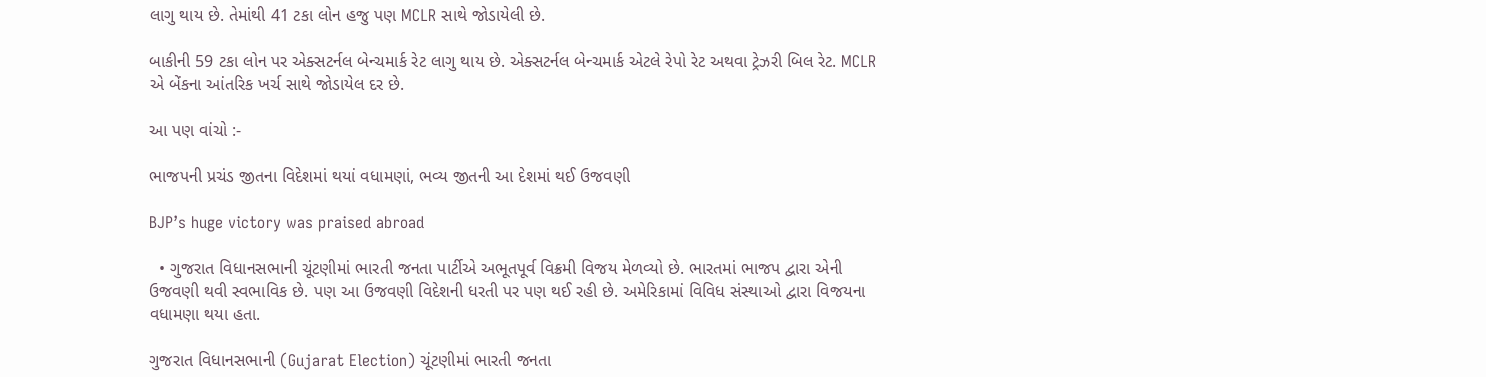લાગુ થાય છે. તેમાંથી 41 ટકા લોન હજુ પણ MCLR સાથે જોડાયેલી છે.

બાકીની 59 ટકા લોન પર એક્સટર્નલ બેન્ચમાર્ક રેટ લાગુ થાય છે. એક્સટર્નલ બેન્ચમાર્ક એટલે રેપો રેટ અથવા ટ્રેઝરી બિલ રેટ. MCLR એ બેંકના આંતરિક ખર્ચ સાથે જોડાયેલ દર છે.

આ પણ વાંચો :-

ભાજપની પ્રચંડ જીતના વિદેશમાં થયાં વધામણાં, ભવ્ય જીતની આ દેશમાં થઈ ઉજવણી

BJP’s huge victory was praised abroad

  • ગુજરાત વિધાનસભાની ચૂંટણીમાં ભારતી જનતા પાર્ટીએ અભૂતપૂર્વ વિક્રમી વિજય મેળવ્યો છે. ભારતમાં ભાજપ દ્વારા એની ઉજવણી થવી સ્વભાવિક છે. પણ આ ઉજવણી વિદેશની ધરતી પર પણ થઈ રહી છે. અમેરિકામાં વિવિધ સંસ્થાઓ દ્વારા વિજયના વધામણા થયા હતા.

ગુજરાત વિધાનસભાની (Gujarat Election) ચૂંટણીમાં ભારતી જનતા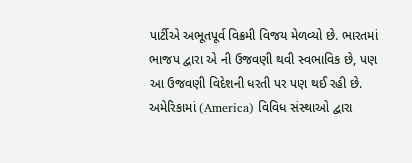પાર્ટીએ અભૂતપૂર્વ વિક્રમી વિજય મેળવ્યો છે. ભારતમાં ભાજપ દ્વારા એ ની ઉજવણી થવી સ્વભાવિક છે, પણ આ ઉજવણી વિદેશની ધરતી પર પણ થઈ રહી છે. અમેરિકામાં (America) વિવિધ સંસ્થાઓ દ્વારા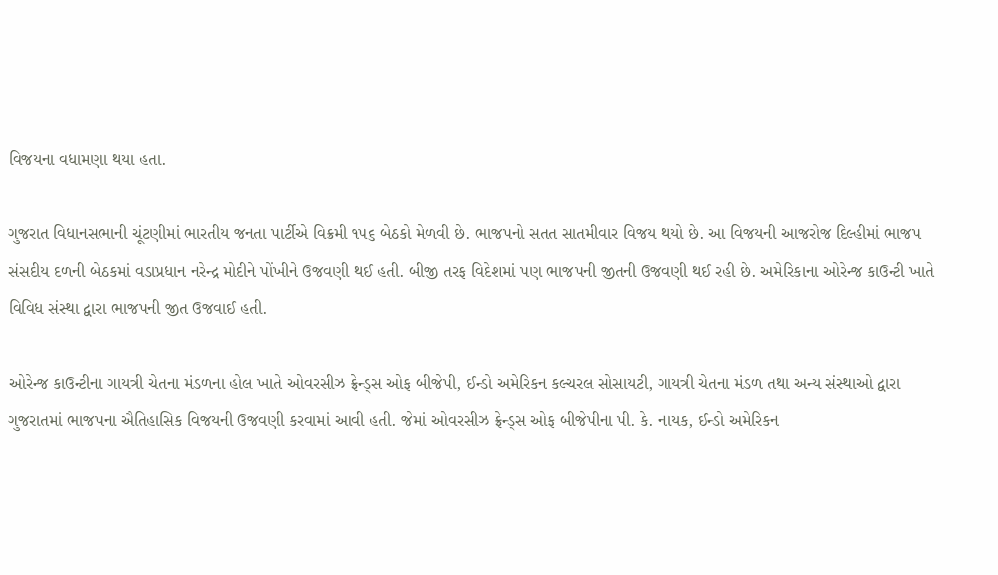વિજયના વધામણા થયા હતા.

ગુજરાત વિધાનસભાની ચૂંટણીમાં ભારતીય જનતા પાર્ટીએ વિક્રમી ૧૫૬ બેઠકો મેળવી છે. ભાજપનો સતત સાતમીવાર વિજય થયો છે. આ વિજયની આજરોજ દિલ્હીમાં ભાજપ સંસદીય દળની બેઠકમાં વડાપ્રધાન નરેન્દ્ર મોદીને પોંખીને ઉજવણી થઈ હતી. બીજી તરફ વિદેશમાં પણ ભાજપની જીતની ઉજવણી થઈ રહી છે. અમેરિકાના ઓરેન્જ કાઉન્ટી ખાતે વિવિધ સંસ્થા દ્વારા ભાજપની જીત ઉજવાઈ હતી.

ઓરેન્જ કાઉન્ટીના ગાયત્રી ચેતના મંડળના હોલ ખાતે ઓવરસીઝ ફ્રેન્ડ્સ ઓફ બીજેપી, ઈન્ડો અમેરિકન કલ્ચરલ સોસાયટી, ગાયત્રી ચેતના મંડળ તથા અન્ય સંસ્થાઓ દ્વારા ગુજરાતમાં ભાજપના ઐતિહાસિક વિજયની ઉજવણી કરવામાં આવી હતી. જેમાં ઓવરસીઝ ફ્રેન્ડ્સ ઓફ બીજેપીના પી. કે. નાયક, ઈન્ડો અમેરિકન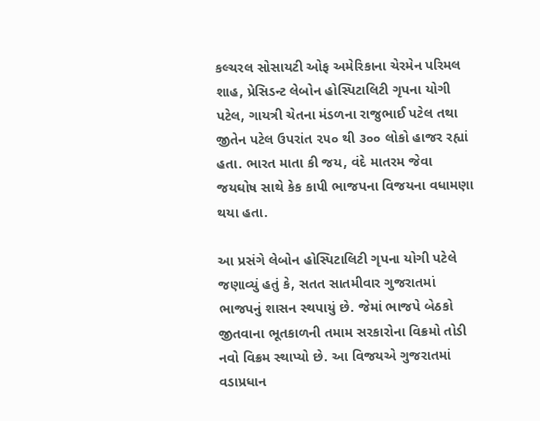કલ્ચરલ સોસાયટી ઓફ અમેરિકાના ચેરમેન પરિમલ શાહ, પ્રેસિડન્ટ લેબોન હોસ્પિટાલિટી ગૃપના યોગી પટેલ, ગાયત્રી ચેતના મંડળના રાજુભાઈ પટેલ તથા જીતેન પટેલ ઉપરાંત ૨૫૦ થી ૩૦૦ લોકો હાજર રહ્યાં હતા. ભારત માતા કી જય, વંદે માતરમ જેવા જયઘોષ સાથે કેક કાપી ભાજપના વિજયના વધામણા થયા હતા.

આ પ્રસંગે લેબોન હોસ્પિટાલિટી ગૃપના યોગી પટેલે જણાવ્યું હતું કે, સતત સાતમીવાર ગુજરાતમાં ભાજપનું શાસન સ્થપાયું છે. જેમાં ભાજપે બેઠકો જીતવાના ભૂતકાળની તમામ સરકારોના વિક્રમો તોડી નવો વિક્રમ સ્થાપ્યો છે. આ વિજયએ ગુજરાતમાં વડાપ્રધાન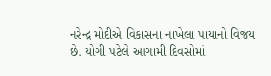નરેન્દ્ર મોદીએ વિકાસના નાખેલા પાયાનો વિજય છે. યોગી પટેલે આગામી દિવસોમાં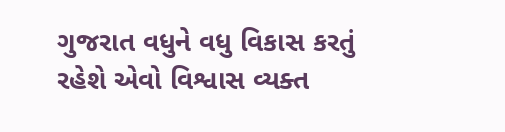ગુજરાત વધુને વધુ વિકાસ કરતું રહેશે એવો વિશ્વાસ વ્યક્ત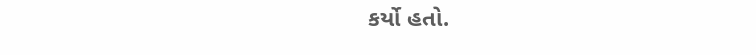કર્યો હતો.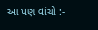આ પણ વાંચો :-